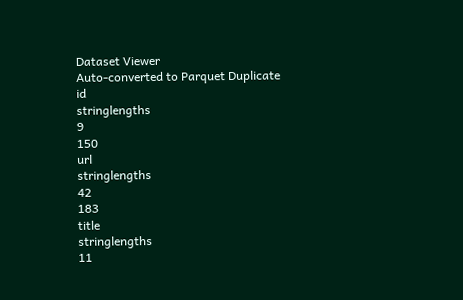Dataset Viewer
Auto-converted to Parquet Duplicate
id
stringlengths
9
150
url
stringlengths
42
183
title
stringlengths
11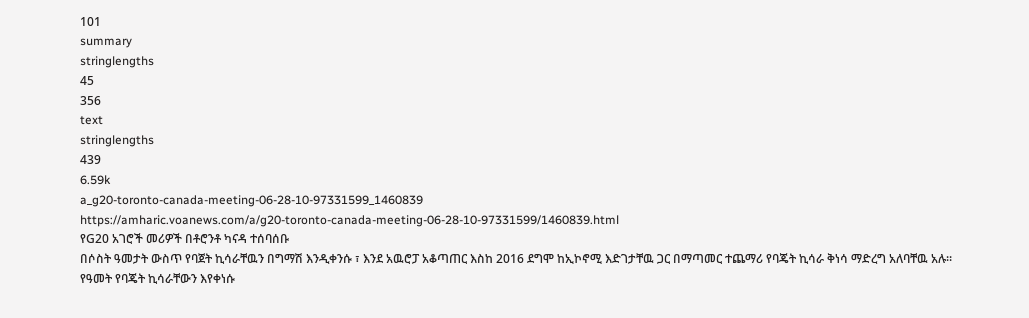101
summary
stringlengths
45
356
text
stringlengths
439
6.59k
a_g20-toronto-canada-meeting-06-28-10-97331599_1460839
https://amharic.voanews.com/a/g20-toronto-canada-meeting-06-28-10-97331599/1460839.html
የG20 አገሮች መሪዎች በቶሮንቶ ካናዳ ተሰባሰቡ
በሶስት ዓመታት ውስጥ የባጀት ኪሳራቸዉን በግማሽ እንዲቀንሱ ፣ እንደ አዉሮፓ አቆጣጠር እስከ 2016 ደግሞ ከኢኮኖሚ እድገታቸዉ ጋር በማጣመር ተጨማሪ የባጄት ኪሳራ ቅነሳ ማድረግ አለባቸዉ አሉ።
የዓመት የባጄት ኪሳራቸውን እየቀነሱ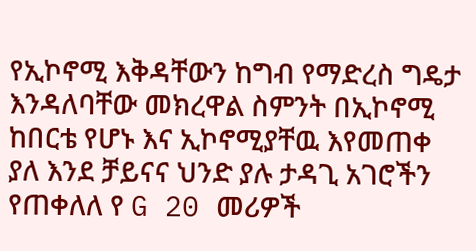የኢኮኖሚ እቅዳቸውን ከግብ የማድረስ ግዴታ እንዳለባቸው መክረዋል ስምንት በኢኮኖሚ ከበርቴ የሆኑ እና ኢኮኖሚያቸዉ እየመጠቀ ያለ እንደ ቻይናና ህንድ ያሉ ታዳጊ አገሮችን የጠቀለለ የ G 20 መሪዎች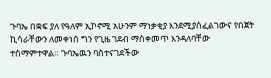ጉባኤ በቋፍ ያለ የዓለም ኢኮኖሚ አሁንም ማነቃቂያ እንደሚያሰፈልገውና የበጀት ኪሳራቸውን ለመቀነሰ ግን የጊዜ ገደብ ማስቀመጥ እንዳለባቸው ተስማምተዋል። ጉባኤዉን ባስተናገደችው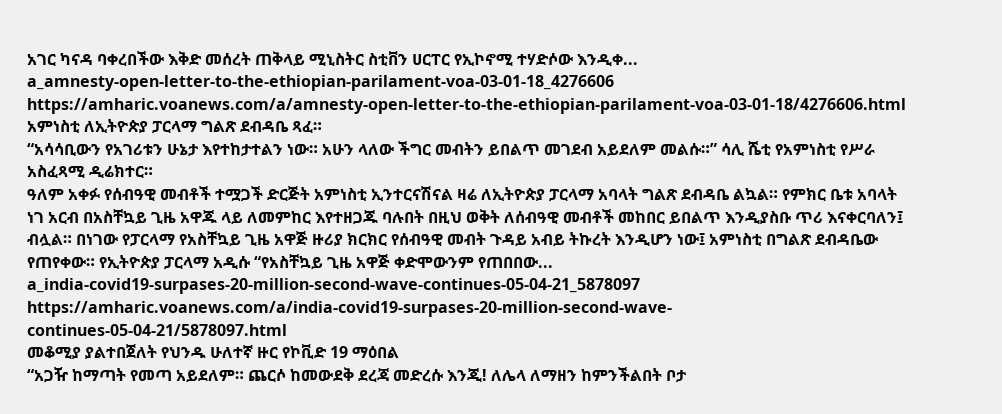አገር ካናዳ ባቀረበችው እቅድ መሰረት ጠቅላይ ሚኒስትር ስቲቨን ሀርፐር የኢኮኖሚ ተሃድሶው እንዲቀ...
a_amnesty-open-letter-to-the-ethiopian-parilament-voa-03-01-18_4276606
https://amharic.voanews.com/a/amnesty-open-letter-to-the-ethiopian-parilament-voa-03-01-18/4276606.html
አምነስቲ ለኢትዮጵያ ፓርላማ ግልጽ ደብዳቤ ጻፈ።
“አሳሳቢውን የአገሪቱን ሁኔታ እየተከታተልን ነው። አሁን ላለው ችግር መብትን ይበልጥ መገደብ አይደለም መልሱ።” ሳሊ ሼቲ የአምነስቲ የሥራ አስፈጻሚ ዲሬክተር።
ዓለም አቀፉ የሰብዓዊ መብቶች ተሟጋች ድርጅት አምነስቲ ኢንተርናሽናል ዛሬ ለኢትዮጵያ ፓርላማ አባላት ግልጽ ደብዳቤ ልኳል። የምክር ቤቱ አባላት ነገ አርብ በአስቸኳይ ጊዜ አዋጁ ላይ ለመምከር እየተዘጋጁ ባሉበት በዚህ ወቅት ለሰብዓዊ መብቶች መከበር ይበልጥ እንዲያስቡ ጥሪ እናቀርባለን፤ ብሏል። በነገው የፓርላማ የአስቸኳይ ጊዜ አዋጅ ዙሪያ ክርክር የሰብዓዊ መብት ጉዳይ አብይ ትኩረት እንዲሆን ነው፤ አምነስቲ በግልጽ ደብዳቤው የጠየቀው። የኢትዮጵያ ፓርላማ አዲሱ “የአስቸኳይ ጊዜ አዋጅ ቀድሞውንም የጠበበው...
a_india-covid19-surpases-20-million-second-wave-continues-05-04-21_5878097
https://amharic.voanews.com/a/india-covid19-surpases-20-million-second-wave-continues-05-04-21/5878097.html
መቆሚያ ያልተበጀለት የህንዱ ሁለተኛ ዙር የኮቪድ 19 ማዕበል
“አጋዥ ከማጣት የመጣ አይደለም። ጨርሶ ከመውደቅ ደረጃ መድረሱ እንጂ! ለሌላ ለማዘን ከምንችልበት ቦታ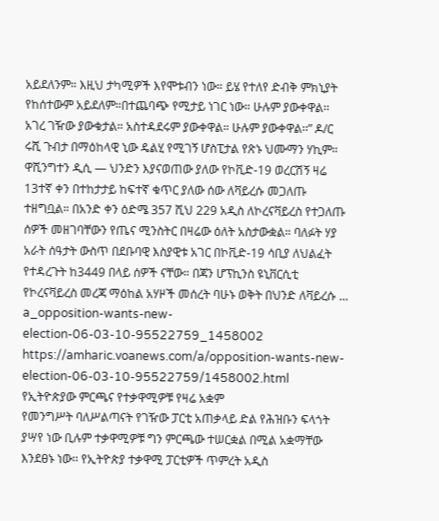አይደለንም። እዚህ ታካሚዎች እየሞቱብን ነው። ይሄ የተለየ ድብቅ ምክኒያት የከሰተውም አይደለም።በተጨባጭ የሚታይ ነገር ነው። ሁሉም ያውቀዋል፡፡ አገረ ገዥው ያውቁታል። አስተዳደሩም ያውቀዋል። ሁሉም ያውቀዋል፡፡” ዶ/ር ሩሺ ጉብታ በማዕከላዊ ኒው ዴልሂ የሚገኝ ሆስፒታል የጽኑ ህሙማን ሃኪም።
ዋሺንግተን ዲሲ — ህንድን እያናወጠው ያለው የኮቪድ-19 ወረርሽኝ ዛሬ 13ተኛ ቀን በተከታታይ ከፍተኛ ቁጥር ያለው ሰው ለቫይረሱ መጋለጡ ተዘግቧል። በአንድ ቀን ዕድሜ 357 ሺህ 229 አዲስ ለኮረናቫይረስ የተጋለጡ ሰዎች መዘገባቸውን የጤና ሚንስትር በዛሬው ዕለት አስታውቋል። ባለፉት ሃያ አራት ሰዓታት ውስጥ በደቡባዊ እስያዊቱ አገር በኮቪድ-19 ሳቢያ ለህልፈት የተዳረጉት ከ3449 በላይ ሰዎች ናቸው። በጃን ሆፕኪንስ ዩኒቨርሲቲ የኮረናቫይረስ መረጃ ማዕከል አሃዞች መሰረት ባሁኑ ወቅት በህንድ ለቫይረሱ ...
a_opposition-wants-new-election-06-03-10-95522759_1458002
https://amharic.voanews.com/a/opposition-wants-new-election-06-03-10-95522759/1458002.html
የኢትዮጵያው ምርጫና የተቃዋሚዎቹ የዛሬ አቋም
የመንግሥት ባለሥልጣናት የገዥው ፓርቲ አጠቃላይ ድል የሕዝቡን ፍላጎት ያሣየ ነው ቢሉም ተቃዋሚዎቹ ግን ምርጫው ተሠርቋል በሚል አቋማቸው እንደፀኑ ነው፡፡ የኢትዮጵያ ተቃዋሚ ፓርቲዎች ጥምረት አዲስ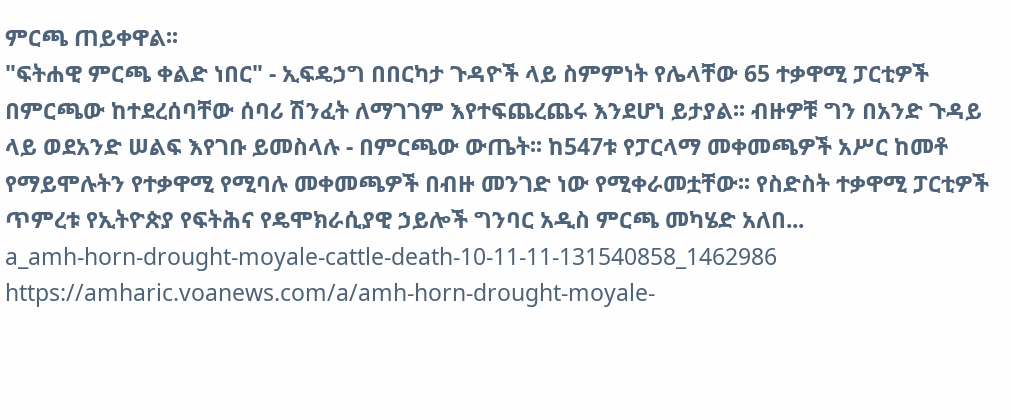ምርጫ ጠይቀዋል፡፡
"ፍትሐዊ ምርጫ ቀልድ ነበር" - ኢፍዴኃግ በበርካታ ጉዳዮች ላይ ስምምነት የሌላቸው 65 ተቃዋሚ ፓርቲዎች በምርጫው ከተደረሰባቸው ሰባሪ ሽንፈት ለማገገም እየተፍጨረጨሩ እንደሆነ ይታያል፡፡ ብዙዎቹ ግን በአንድ ጉዳይ ላይ ወደአንድ ሠልፍ እየገቡ ይመስላሉ - በምርጫው ውጤት፡፡ ከ547ቱ የፓርላማ መቀመጫዎች አሥር ከመቶ የማይሞሉትን የተቃዋሚ የሚባሉ መቀመጫዎች በብዙ መንገድ ነው የሚቀራመቷቸው፡፡ የስድስት ተቃዋሚ ፓርቲዎች ጥምረቱ የኢትዮጵያ የፍትሕና የዴሞክራሲያዊ ኃይሎች ግንባር አዲስ ምርጫ መካሄድ አለበ...
a_amh-horn-drought-moyale-cattle-death-10-11-11-131540858_1462986
https://amharic.voanews.com/a/amh-horn-drought-moyale-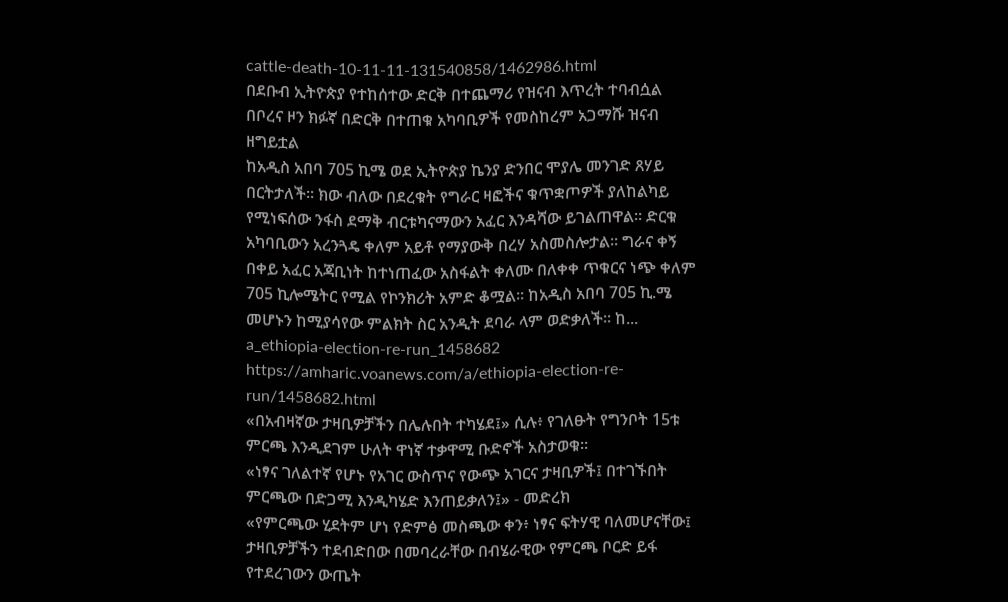cattle-death-10-11-11-131540858/1462986.html
በደቡብ ኢትዮጵያ የተከሰተው ድርቅ በተጨማሪ የዝናብ እጥረት ተባብሷል
በቦረና ዞን ክፉኛ በድርቅ በተጠቁ አካባቢዎች የመስከረም አጋማሹ ዝናብ ዘግይቷል
ከአዲስ አበባ 705 ኪሜ ወደ ኢትዮጵያ ኬንያ ድንበር ሞያሌ መንገድ ጸሃይ በርትታለች። ክው ብለው በደረቁት የግራር ዛፎችና ቁጥቋጦዎች ያለከልካይ የሚነፍሰው ንፋስ ደማቅ ብርቱካናማውን አፈር እንዳሻው ይገልጠዋል። ድርቁ አካባቢውን አረንጓዴ ቀለም አይቶ የማያውቅ በረሃ አስመስሎታል። ግራና ቀኝ በቀይ አፈር አጃቢነት ከተነጠፈው አስፋልት ቀለሙ በለቀቀ ጥቁርና ነጭ ቀለም 705 ኪሎሜትር የሚል የኮንክሪት አምድ ቆሟል። ከአዲስ አበባ 705 ኪ.ሜ መሆኑን ከሚያሳየው ምልክት ስር አንዲት ደባራ ላም ወድቃለች። ከ...
a_ethiopia-election-re-run_1458682
https://amharic.voanews.com/a/ethiopia-election-re-run/1458682.html
«በአብዛኛው ታዛቢዎቻችን በሌሉበት ተካሄደ፤» ሲሉ፥ የገለፁት የግንቦት 15ቱ ምርጫ እንዲደገም ሁለት ዋነኛ ተቃዋሚ ቡድኖች አስታወቁ።
«ነፃና ገለልተኛ የሆኑ የአገር ውስጥና የውጭ አገርና ታዛቢዎች፤ በተገኙበት ምርጫው በድጋሚ እንዲካሄድ እንጠይቃለን፤» - መድረክ
«የምርጫው ሂደትም ሆነ የድምፅ መስጫው ቀን፥ ነፃና ፍትሃዊ ባለመሆናቸው፤ ታዛቢዎቻችን ተደብድበው በመባረራቸው በብሄራዊው የምርጫ ቦርድ ይፋ የተደረገውን ውጤት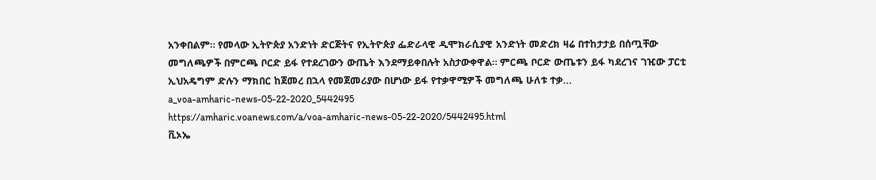አንቀበልም። የመላው ኢትዮጵያ አንድነት ድርጅትና የኢትዮጵያ ፌድራላዊ ዲሞክራሲያዊ አንድነት መድረክ ዛሬ በተከታታይ በሰጧቸው መግለጫዎች በምርጫ ቦርድ ይፋ የተደረገውን ውጤት እንደማይቀበሉት አስታውቀዋል። ምርጫ ቦርድ ውጤቱን ይፋ ካደረገና ገዢው ፓርቲ ኢህአዴግም ድሉን ማክበር ከጀመረ በኋላ የመጀመሪያው በሆነው ይፋ የተቃዋሚዎች መግለጫ ሁለቱ ተቃ...
a_voa-amharic-news-05-22-2020_5442495
https://amharic.voanews.com/a/voa-amharic-news-05-22-2020/5442495.html
ቪኦኤ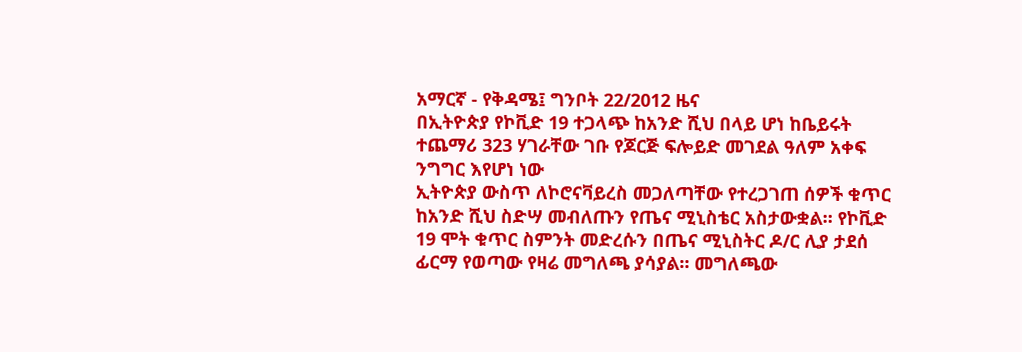አማርኛ - የቅዳሜ፤ ግንቦት 22/2012 ዜና
በኢትዮጵያ የኮቪድ 19 ተጋላጭ ከአንድ ሺህ በላይ ሆነ ከቤይሩት ተጨማሪ 323 ሃገራቸው ገቡ የጆርጅ ፍሎይድ መገደል ዓለም አቀፍ ንግግር እየሆነ ነው
ኢትዮጵያ ውስጥ ለኮሮናቫይረስ መጋለጣቸው የተረጋገጠ ሰዎች ቁጥር ከአንድ ሺህ ስድሣ መብለጡን የጤና ሚኒስቴር አስታውቋል። የኮቪድ 19 ሞት ቁጥር ስምንት መድረሱን በጤና ሚኒስትር ዶ/ር ሊያ ታደሰ ፊርማ የወጣው የዛሬ መግለጫ ያሳያል። መግለጫው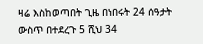ዛሬ እስከወጣበት ጊዜ በነበሩት 24 ሰዓታት ውስጥ በተደረጉ 5 ሺህ 34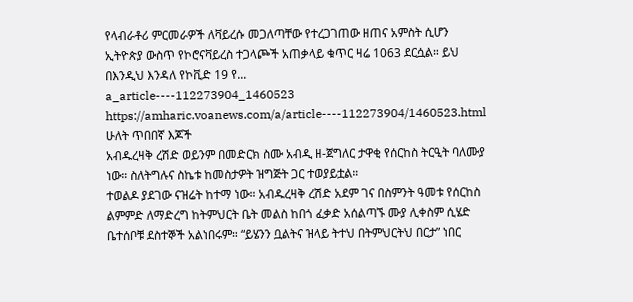የላብራቶሪ ምርመራዎች ለቫይረሱ መጋለጣቸው የተረጋገጠው ዘጠና አምስት ሲሆን ኢትዮጵያ ውስጥ የኮሮናቫይረስ ተጋላጮች አጠቃላይ ቁጥር ዛሬ 1063 ደርሷል። ይህ በእንዲህ እንዳለ የኮቪድ 19 የ...
a_article----112273904_1460523
https://amharic.voanews.com/a/article----112273904/1460523.html
ሁለት ጥበበኛ እጆች
አብዱረዛቅ ረሽድ ወይንም በመድርክ ስሙ አብዲ ዘ-ጀግለር ታዋቂ የሰርከስ ትርዒት ባለሙያ ነው። ስለትግሉና ስኬቱ ከመስታዎት ዝግጅት ጋር ተወያይቷል።
ተወልዶ ያደገው ናዝሬት ከተማ ነው። አብዱረዛቅ ረሽድ አደም ገና በስምንት ዓመቱ የሰርከስ ልምምድ ለማድረግ ከትምህርት ቤት መልስ ከበጎ ፈቃድ አሰልጣኙ ሙያ ሊቀስም ሲሄድ ቤተሰቦቹ ደስተኞች አልነበሩም። “ይሄንን ቧልትና ዝላይ ትተህ በትምህርትህ በርታ” ነበር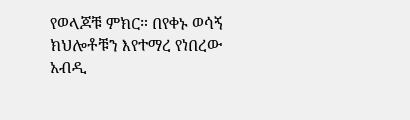የወላጆቹ ምክር። በየቀኑ ወሳኝ ክህሎቶቹን እየተማረ የነበረው አብዲ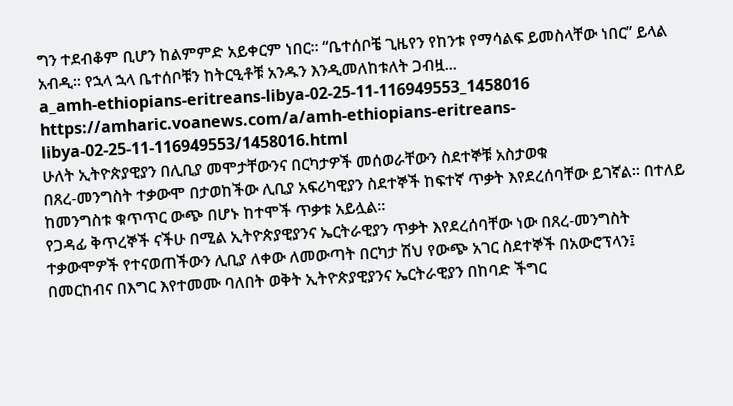ግን ተደብቆም ቢሆን ከልምምድ አይቀርም ነበር። “ቤተሰቦቼ ጊዜየን የከንቱ የማሳልፍ ይመስላቸው ነበር” ይላል አብዲ። የኋላ ኋላ ቤተሰቦቹን ከትርዒቶቹ አንዱን እንዲመለከቱለት ጋብዟ...
a_amh-ethiopians-eritreans-libya-02-25-11-116949553_1458016
https://amharic.voanews.com/a/amh-ethiopians-eritreans-libya-02-25-11-116949553/1458016.html
ሁለት ኢትዮጵያዊያን በሊቢያ መሞታቸውንና በርካታዎች መሰወራቸውን ስደተኞቹ አስታወቁ
በጸረ-መንግስት ተቃውሞ በታወከችው ሊቢያ አፍሪካዊያን ስደተኞች ከፍተኛ ጥቃት እየደረሰባቸው ይገኛል። በተለይ ከመንግስቱ ቁጥጥር ውጭ በሆኑ ከተሞች ጥቃቱ አይሏል።
የጋዳፊ ቅጥረኞች ናችሁ በሚል ኢትዮጵያዊያንና ኤርትራዊያን ጥቃት እየደረሰባቸው ነው በጸረ-መንግስት ተቃውሞዎች የተናወጠችውን ሊቢያ ለቀው ለመውጣት በርካታ ሽህ የውጭ አገር ስደተኞች በአውሮፕላን፤ በመርከብና በእግር እየተመሙ ባለበት ወቅት ኢትዮጵያዊያንና ኤርትራዊያን በከባድ ችግር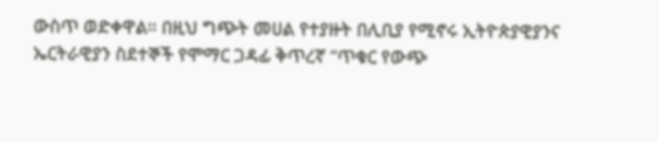ውስጥ ወድቀዋል። በዚህ ግጭት መሀል የተያዙት በሊቢያ የሚኖሩ ኢትዮጵያዊያንና ኤርትራዊያን ስደተኞች የሞማር ጋዳፊ ቅጥረኛ “ጥቁር የውጭ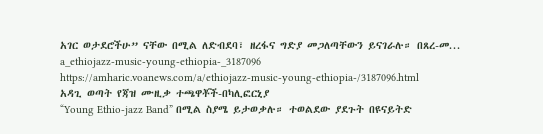አገር ወታደሮችሁ” ናቸው በሚል ለድብደባ፣ ዘረፋና ግድያ መጋለጣቸውን ይናገራሉ። በጸረ-መ...
a_ethiojazz-music-young-ethiopia-_3187096
https://amharic.voanews.com/a/ethiojazz-music-young-ethiopia-/3187096.html
አዳጊ ወጣት የጃዝ ሙዚቃ ተጫዋቾች-በካሊፎርኒያ
“Young Ethio-jazz Band” በሚል ስያሜ ይታወቃሉ። ተወልደው ያደጉት በዩናይትድ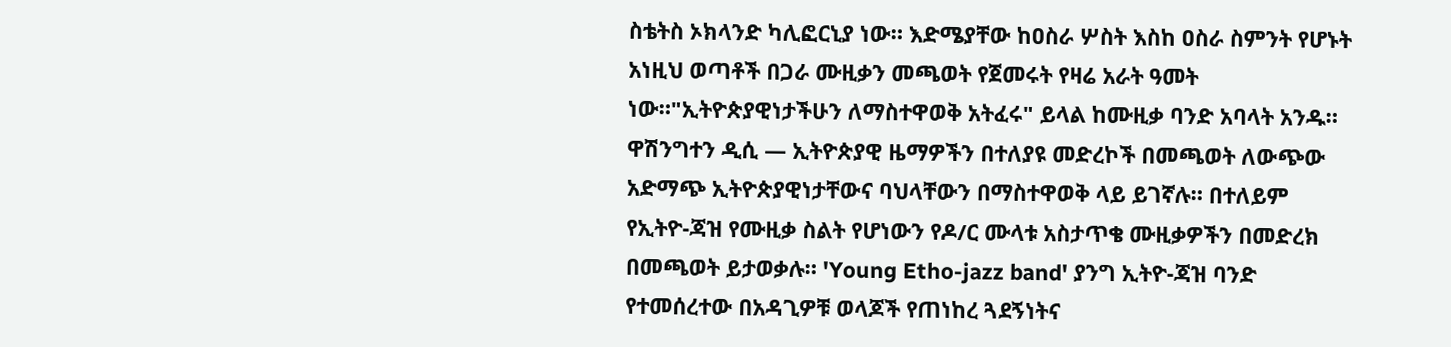ስቴትስ ኦክላንድ ካሊፎርኒያ ነው። እድሜያቸው ከዐስራ ሦስት እስከ ዐስራ ስምንት የሆኑት አነዚህ ወጣቶች በጋራ ሙዚቃን መጫወት የጀመሩት የዛሬ አራት ዓመት ነው።"ኢትዮጵያዊነታችሁን ለማስተዋወቅ አትፈሩ" ይላል ከሙዚቃ ባንድ አባላት አንዱ።
ዋሽንግተን ዲሲ — ኢትዮጵያዊ ዜማዎችን በተለያዩ መድረኮች በመጫወት ለውጭው አድማጭ ኢትዮጵያዊነታቸውና ባህላቸውን በማስተዋወቅ ላይ ይገኛሉ። በተለይም የኢትዮ-ጃዝ የሙዚቃ ስልት የሆነውን የዶ/ር ሙላቱ አስታጥቄ ሙዚቃዎችን በመድረክ በመጫወት ይታወቃሉ። 'Young Etho-jazz band' ያንግ ኢትዮ-ጃዝ ባንድ የተመሰረተው በአዳጊዎቹ ወላጆች የጠነከረ ጓደኝነትና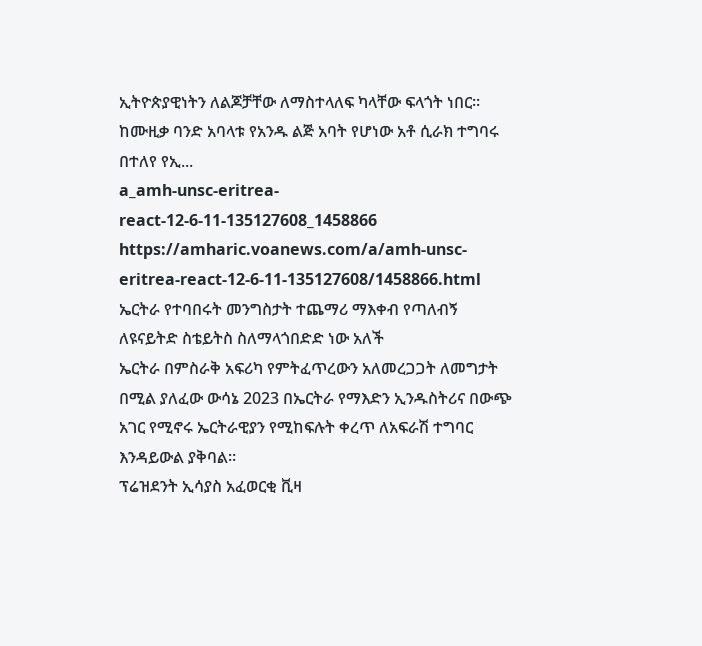ኢትዮጵያዊነትን ለልጆቻቸው ለማስተላለፍ ካላቸው ፍላጎት ነበር። ከሙዚቃ ባንድ አባላቱ የአንዱ ልጅ አባት የሆነው አቶ ሲራክ ተግባሩ በተለየ የኢ...
a_amh-unsc-eritrea-react-12-6-11-135127608_1458866
https://amharic.voanews.com/a/amh-unsc-eritrea-react-12-6-11-135127608/1458866.html
ኤርትራ የተባበሩት መንግስታት ተጨማሪ ማእቀብ የጣለብኝ ለዩናይትድ ስቴይትስ ስለማላጎበድድ ነው አለች
ኤርትራ በምስራቅ አፍሪካ የምትፈጥረውን አለመረጋጋት ለመግታት በሚል ያለፈው ውሳኔ 2023 በኤርትራ የማእድን ኢንዱስትሪና በውጭ አገር የሚኖሩ ኤርትራዊያን የሚከፍሉት ቀረጥ ለአፍራሽ ተግባር እንዳይውል ያቅባል።
ፕሬዝደንት ኢሳያስ አፈወርቂ ቪዛ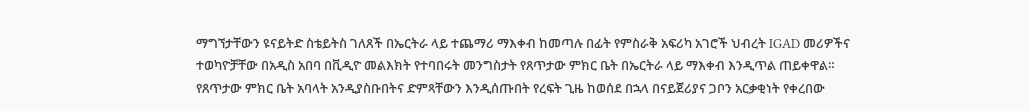ማግኘታቸውን ዩናይትድ ስቴይትስ ገለጸች በኤርትራ ላይ ተጨማሪ ማእቀብ ከመጣሉ በፊት የምስራቅ አፍሪካ አገሮች ህብረት IGAD መሪዎችና ተወካዮቻቸው በአዲስ አበባ በቪዲዮ መልእክት የተባበሩት መንግስታት የጸጥታው ምክር ቤት በኤርትራ ላይ ማእቀብ እንዲጥል ጠይቀዋል። የጸጥታው ምክር ቤት አባላት አንዲያስቡበትና ድምጻቸውን እንዲሰጡበት የረፍት ጊዜ ከወሰደ በኋላ በናይጀሪያና ጋቦን አርቃቂነት የቀረበው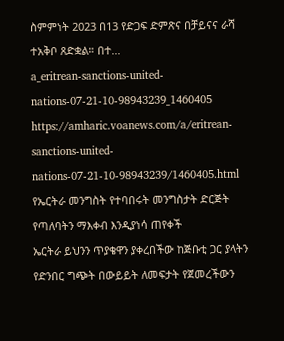ስምምነት 2023 በ13 የድጋፍ ድምጽና በቻይናና ራሻ ተአቅቦ ጸድቋል። በተ...
a_eritrean-sanctions-united-nations-07-21-10-98943239_1460405
https://amharic.voanews.com/a/eritrean-sanctions-united-nations-07-21-10-98943239/1460405.html
የኤርትራ መንግስት የተባበሩት መንግስታት ድርጅት የጣለባትን ማእቀብ እንዲያነሳ ጠየቀች
ኤርትራ ይህንን ጥያቄዋን ያቀረበችው ከጅቡቲ ጋር ያላትን የድንበር ግጭት በውይይት ለመፍታት የጀመረችውን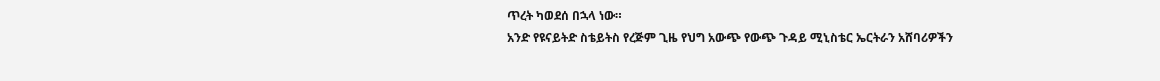ጥረት ካወደሰ በኋላ ነው።
አንድ የዩናይትድ ስቴይትስ የረጅም ጊዜ የህግ አውጭ የውጭ ጉዳይ ሚኒስቴር ኤርትራን አሸባሪዎችን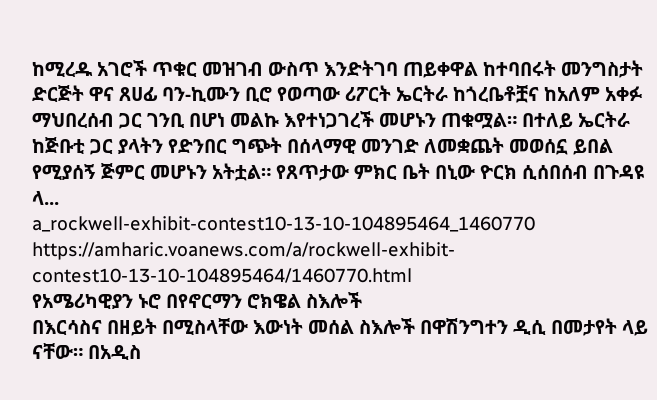ከሚረዱ አገሮች ጥቁር መዝገብ ውስጥ እንድትገባ ጠይቀዋል ከተባበሩት መንግስታት ድርጅት ዋና ጸሀፊ ባን-ኪሙን ቢሮ የወጣው ሪፖርት ኤርትራ ከጎረቤቶቿና ከአለም አቀፉ ማህበረሰብ ጋር ገንቢ በሆነ መልኩ እየተነጋገረች መሆኑን ጠቁሟል። በተለይ ኤርትራ ከጅቡቲ ጋር ያላትን የድንበር ግጭት በሰላማዊ መንገድ ለመቋጨት መወሰኗ ይበል የሚያሰኝ ጅምር መሆኑን አትቷል። የጸጥታው ምክር ቤት በኒው ዮርክ ሲሰበሰብ በጉዳዩ ላ...
a_rockwell-exhibit-contest10-13-10-104895464_1460770
https://amharic.voanews.com/a/rockwell-exhibit-contest10-13-10-104895464/1460770.html
የአሜሪካዊያን ኑሮ በየኖርማን ሮክዌል ስእሎች
በእርሳስና በዘይት በሚስላቸው እውነት መሰል ስእሎች በዋሽንግተን ዲሲ በመታየት ላይ ናቸው። በአዲስ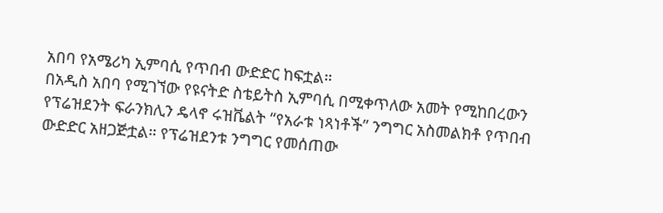አበባ የአሜሪካ ኢምባሲ የጥበብ ውድድር ከፍቷል።
በአዲስ አበባ የሚገኘው የዩናትድ ስቴይትስ ኢምባሲ በሚቀጥለው አመት የሚከበረውን የፕሬዝደንት ፍራንክሊን ዴላኖ ሩዝቬልት “የአራቱ ነጻነቶች” ንግግር አስመልክቶ የጥበብ ውድድር አዘጋጅቷል። የፕሬዝደንቱ ንግግር የመሰጠው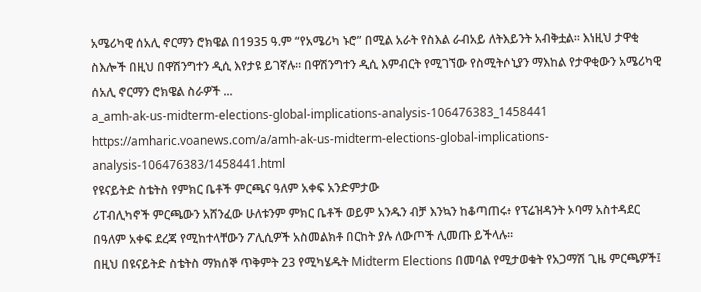አሜሪካዊ ሰአሊ ኖርማን ሮክዌል በ1935 ዓ.ም “የአሜሪካ ኑሮ” በሚል አራት የስእል ራብአይ ለትእይንት አብቅቷል። እነዚህ ታዋቂ ስእሎች በዚህ በዋሽንግተን ዲሲ እየታዩ ይገኛሉ። በዋሽንግተን ዲሲ እምብርት የሚገኘው የስሚትሶኒያን ማእከል የታዋቂውን አሜሪካዊ ሰአሊ ኖርማን ሮክዌል ስራዎች ...
a_amh-ak-us-midterm-elections-global-implications-analysis-106476383_1458441
https://amharic.voanews.com/a/amh-ak-us-midterm-elections-global-implications-analysis-106476383/1458441.html
የዩናይትድ ስቴትስ የምክር ቤቶች ምርጫና ዓለም አቀፍ አንድምታው
ሪፐብሊካኖች ምርጫውን አሸንፈው ሁለቱንም ምክር ቤቶች ወይም አንዱን ብቻ እንኳን ከቆጣጠሩ፥ የፕሬዝዳንት ኦባማ አስተዳደር በዓለም አቀፍ ደረጃ የሚከተላቸውን ፖሊሲዎች አስመልክቶ በርከት ያሉ ለውጦች ሊመጡ ይችላሉ።
በዚህ በዩናይትድ ስቴትስ ማክሰኞ ጥቅምት 23 የሚካሄዱት Midterm Elections በመባል የሚታወቁት የአጋማሽ ጊዜ ምርጫዎች፤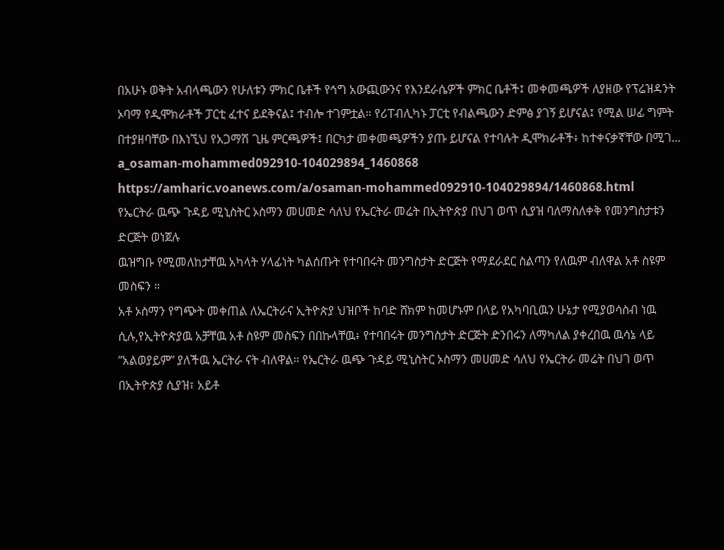በአሁኑ ወቅት አብላጫውን የሁለቱን ምክር ቤቶች የኅግ አውጪውንና የእንደራሴዎች ምክር ቤቶች፤ መቀመጫዎች ለያዘው የፕሬዝዳንት ኦባማ የዲሞክራቶች ፓርቲ ፈተና ይደቅናል፤ ተብሎ ተገምቷል። የሪፐብሊካኑ ፓርቲ የብልጫውን ድምፅ ያገኝ ይሆናል፤ የሚል ሠፊ ግምት በተያዘባቸው በእነኚህ የአጋማሽ ጊዜ ምርጫዎች፤ በርካታ መቀመጫዎችን ያጡ ይሆናል የተባሉት ዲሞክራቶች፥ ከተቀናቃኛቸው በሚገ...
a_osaman-mohammed092910-104029894_1460868
https://amharic.voanews.com/a/osaman-mohammed092910-104029894/1460868.html
የኤርትራ ዉጭ ጉዳይ ሚኒስትር ኦስማን መሀመድ ሳለህ የኤርትራ መሬት በኢትዮጵያ በህገ ወጥ ሲያዝ ባለማስለቀቅ የመንግስታቱን ድርጅት ወነጀሉ
ዉዝግቡ የሚመለከታቸዉ አካላት ሃላፊነት ካልሰጡት የተባበሩት መንግስታት ድርጅት የማደራደር ስልጣን የለዉም ብለዋል አቶ ስዩም መስፍን ።
አቶ ኦስማን የግጭት መቀጠል ለኤርትራና ኢትዮጵያ ህዝቦች ከባድ ሸክም ከመሆኑም በላይ የአካባቢዉን ሁኔታ የሚያወሳስብ ነዉ ሲሉ,የኢትዮጵያዉ አቻቸዉ አቶ ስዩም መስፍን በበኩላቸዉ፥ የተባበሩት መንግስታት ድርጅት ድንበሩን ለማካለል ያቀረበዉ ዉሳኔ ላይ ”አልወያይም” ያለችዉ ኤርትራ ናት ብለዋል። የኤርትራ ዉጭ ጉዳይ ሚኒስትር ኦስማን መሀመድ ሳለህ የኤርትራ መሬት በህገ ወጥ በኢትዮጵያ ሲያዝ፣ አይቶ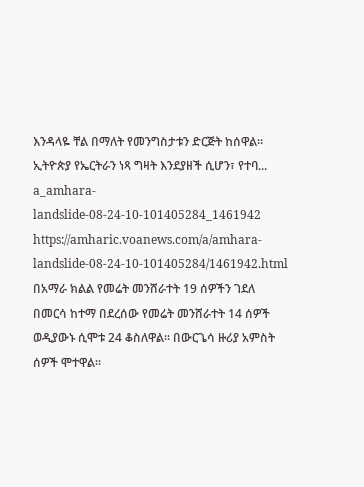እንዳላዬ ቸል በማለት የመንግስታቱን ድርጅት ከሰዋል። ኢትዮጵያ የኤርትራን ነጻ ግዛት እንደያዘች ሲሆን፣ የተባ...
a_amhara-landslide-08-24-10-101405284_1461942
https://amharic.voanews.com/a/amhara-landslide-08-24-10-101405284/1461942.html
በአማራ ክልል የመሬት መንሸራተት 19 ሰዎችን ገደለ
በመርሳ ከተማ በደረሰው የመሬት መንሸራተት 14 ሰዎች ወዲያውኑ ሲሞቱ 24 ቆስለዋል። በውርጌሳ ዙሪያ አምስት ሰዎች ሞተዋል።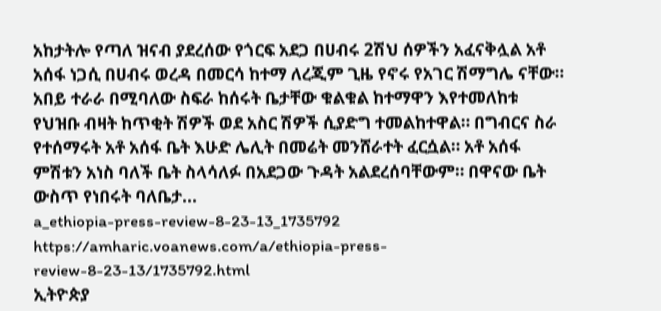አከታትሎ የጣለ ዝናብ ያደረሰው የጎርፍ አደጋ በሀብሩ 2ሽህ ሰዎችን አፈናቅሏል አቶ አሰፋ ነጋሲ በሀብሩ ወረዳ በመርሳ ከተማ ለረጂም ጊዜ የኖሩ የአገር ሽማግሌ ናቸው። አበይ ተራራ በሚባለው ስፍራ ከሰሩት ቤታቸው ቁልቁል ከተማዋን እየተመለከቱ የህዝቡ ብዛት ከጥቂት ሽዎች ወደ አስር ሽዎች ሲያድግ ተመልከተዋል። በግብርና ስራ የተሰማሩት አቶ አሰፋ ቤት እሁድ ሌሊት በመሬት መንሸራተት ፈርሷል። አቶ አሰፋ ምሽቱን አነስ ባለች ቤት ስላሳለፉ በአደጋው ጉዳት አልደረሰባቸውም። በዋናው ቤት ውስጥ የነበሩት ባለቤታ...
a_ethiopia-press-review-8-23-13_1735792
https://amharic.voanews.com/a/ethiopia-press-review-8-23-13/1735792.html
ኢትዮጵያ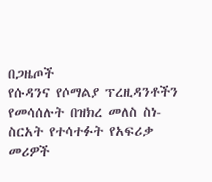በጋዜጦች
የሱዳንና የሶማልያ ፕረዚዳንቶችን የመሳሰሉት በዝክረ መለስ ስነ-ስርአት የተሳተፉት የአፍሪቃ መሪዎች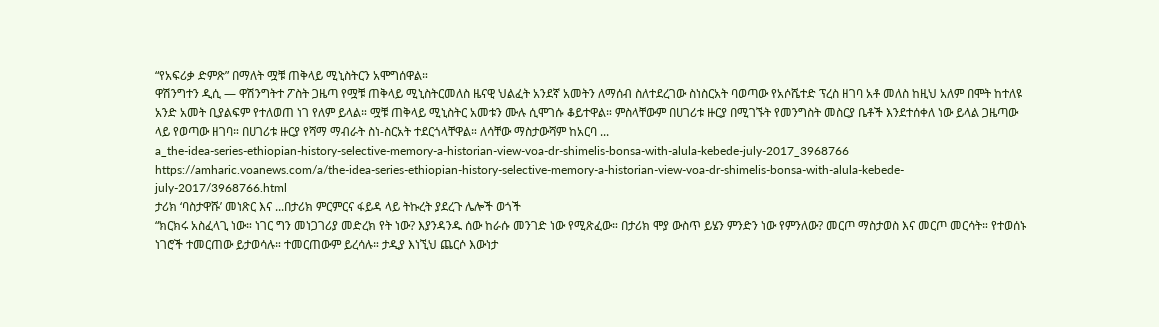“የአፍሪቃ ድምጽ” በማለት ሟቹ ጠቅላይ ሚኒስትርን አሞግሰዋል።
ዋሽንግተን ዲሲ — ዋሽንግትተ ፖስት ጋዜጣ የሟቹ ጠቅላይ ሚኒስትርመለስ ዜናዊ ህልፈት አንደኛ አመትን ለማሰብ ስለተደረገው ስነስርአት ባወጣው የአሶሼተድ ፕረስ ዘገባ አቶ መለስ ከዚህ አለም በሞት ከተለዩ አንድ አመት ቢያልፍም የተለወጠ ነገ የለም ይላል። ሟቹ ጠቅላይ ሚኒስትር አመቱን ሙሉ ሲሞገሱ ቆይተዋል። ምስላቸውም በሀገሪቱ ዙርያ በሚገኙት የመንግስት መስርያ ቤቶች እንደተሰቀለ ነው ይላል ጋዜጣው ላይ የወጣው ዘገባ። በሀገሪቱ ዙርያ የሻማ ማብራት ስነ-ስርአት ተደርጎላቸዋል። ለሳቸው ማስታውሻም ከአርባ ...
a_the-idea-series-ethiopian-history-selective-memory-a-historian-view-voa-dr-shimelis-bonsa-with-alula-kebede-july-2017_3968766
https://amharic.voanews.com/a/the-idea-series-ethiopian-history-selective-memory-a-historian-view-voa-dr-shimelis-bonsa-with-alula-kebede-july-2017/3968766.html
ታሪክ ‘ባስታዋሹ’ መነጽር እና ...በታሪክ ምርምርና ፋይዳ ላይ ትኩረት ያደረጉ ሌሎች ወጎች
“ክርክሩ አስፈላጊ ነው። ነገር ግን መነጋገሪያ መድረክ የት ነው? እያንዳንዱ ሰው ከራሱ መንገድ ነው የሚጽፈው። በታሪክ ሞያ ውስጥ ይሄን ምንድን ነው የምንለው? መርጦ ማስታወስ እና መርጦ መርሳት። የተወሰኑ ነገሮች ተመርጠው ይታወሳሉ። ተመርጠውም ይረሳሉ። ታዲያ እነኚህ ጨርሶ እውነታ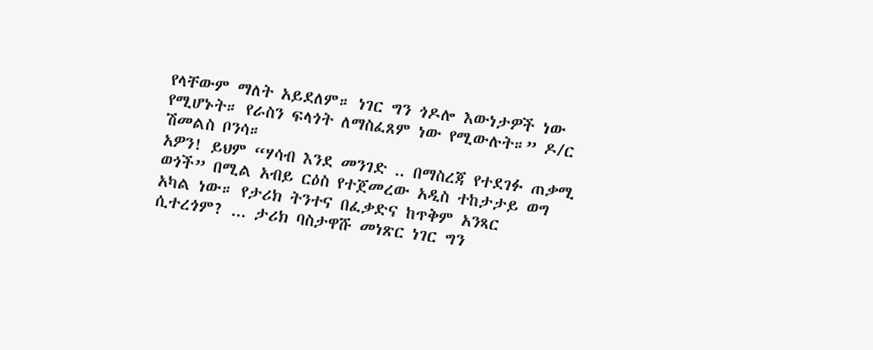የላቸውም ማለት አይደለም። ነገር ግን ጎዶሎ እውነታዎች ነው የሚሆኑት። የራስን ፍላጎት ለማስፈጸም ነው የሚውሉት።” ዶ/ር ሽመልስ ቦንሳ።
አዎን! ይህም “ሃሳብ እንደ መንገድ .. በማስረጃ የተደገፉ ጠቃሚ ወጎች” በሚል አብይ ርዕስ የተጀመረው አዲስ ተከታታይ ወግ አካል ነው። የታሪክ ትንተና በፈቃድና ከጥቅም አንጻር ሲተረጎም? ... ታሪክ ባስታዋሹ መነጽር ነገር ግን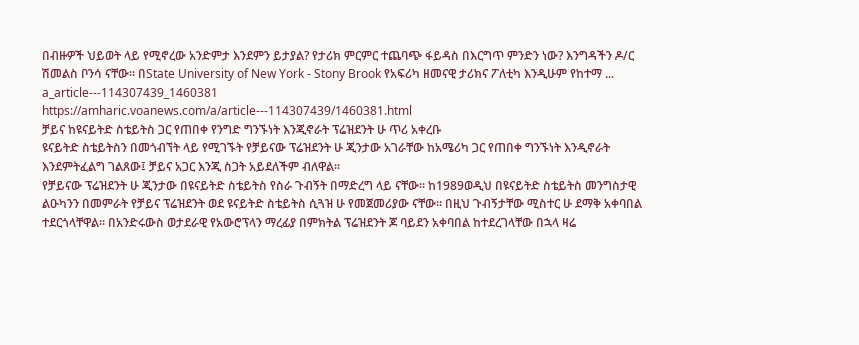በብዙዎች ህይወት ላይ የሚኖረው አንድምታ እንደምን ይታያል? የታሪክ ምርምር ተጨባጭ ፋይዳስ በእርግጥ ምንድን ነው? እንግዳችን ዶ/ር ሽመልስ ቦንሳ ናቸው። በState University of New York - Stony Brook የአፍሪካ ዘመናዊ ታሪክና ፖለቲካ እንዲሁም የከተማ ...
a_article---114307439_1460381
https://amharic.voanews.com/a/article---114307439/1460381.html
ቻይና ከዩናይትድ ስቴይትስ ጋር የጠበቀ የንግድ ግንኙነት እንጂኖራት ፕሬዝደንት ሁ ጥሪ አቀረቡ
ዩናይትድ ስቴይትስን በመጎብኘት ላይ የሚገኙት የቻይናው ፕሬዝደንት ሁ ጂንታው አገራቸው ከአሜሪካ ጋር የጠበቀ ግንኙነት እንዲኖራት እንደምትፈልግ ገልጸው፤ ቻይና አጋር እንጂ ስጋት አይደለችም ብለዋል።
የቻይናው ፕሬዝደንት ሁ ጂንታው በዩናይትድ ስቴይትስ የስራ ጉብኝት በማድረግ ላይ ናቸው። ከ1989ወዲህ በዩናይትድ ስቴይትስ መንግስታዊ ልዑካንን በመምራት የቻይና ፕሬዝደንት ወደ ዩናይትድ ስቴይትስ ሲጓዝ ሁ የመጀመሪያው ናቸው። በዚህ ጉብኝታቸው ሚስተር ሁ ደማቅ አቀባበል ተደርጎላቸዋል። በአንድሩውስ ወታደራዊ የአውሮፕላን ማረፊያ በምክትል ፕሬዝደንት ጆ ባይደን አቀባበል ከተደረገላቸው በኋላ ዛሬ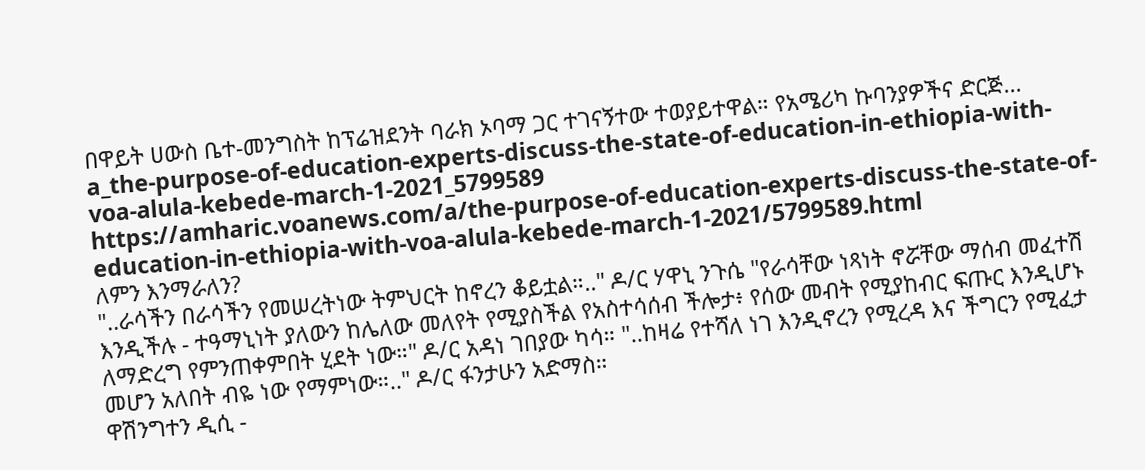በዋይት ሀውስ ቤተ-መንግስት ከፕሬዝደንት ባራክ ኦባማ ጋር ተገናኝተው ተወያይተዋል። የአሜሪካ ኩባንያዎችና ድርጅ...
a_the-purpose-of-education-experts-discuss-the-state-of-education-in-ethiopia-with-voa-alula-kebede-march-1-2021_5799589
https://amharic.voanews.com/a/the-purpose-of-education-experts-discuss-the-state-of-education-in-ethiopia-with-voa-alula-kebede-march-1-2021/5799589.html
ለምን እንማራለን?
"..ራሳችን በራሳችን የመሠረትነው ትምህርት ከኖረን ቆይቷል።.." ዶ/ር ሃዋኒ ንጉሴ "የራሳቸው ነጻነት ኖሯቸው ማሰብ መፈተሽ እንዲችሉ - ተዓማኒነት ያለውን ከሌለው መለየት የሚያስችል የአስተሳሰብ ችሎታ፥ የሰው መብት የሚያከብር ፍጡር እንዲሆኑ ለማድረግ የምንጠቀምበት ሂደት ነው።" ዶ/ር አዳነ ገበያው ካሳ። "..ከዛሬ የተሻለ ነገ እንዲኖረን የሚረዳ እና ችግርን የሚፈታ መሆን አለበት ብዬ ነው የማምነው።.." ዶ/ር ፋንታሁን አድማስ።
ዋሽንግተን ዲሲ -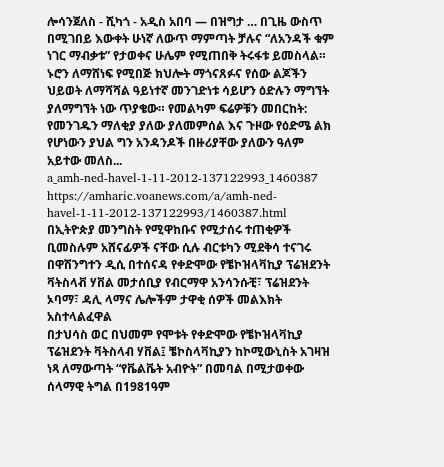ሎሳንጀለስ - ሺካጎ - አዲስ አበባ — በዝግታ … በጊዜ ውስጥ በሚገበይ እውቀት ሁነኛ ለውጥ ማምጣት ቻሉና “ለአንዳች ቁም ነገር ማብቃቱ” የታወቀና ሁሌም የሚጠበቅ ትሩፋቱ ይመስላል። ኑሮን ለማሸነፍ የሚበጅ ክህሎት ማጎናጸፉና የሰው ልጆችን ህይወት ለማሻሻል ዓይነተኛ መንገድነቱ ሳይሆን ዕድሉን ማግኘት ያለማግኘት ነው ጥያቄው። የመልካም ፍሬዎቹን መበርከት: የመንገዱን ማለቂያ ያለው ያለመምሰል እና ጉዞው የዕድሜ ልክ የሆነውን ያህል ግን አንዳንዶች በዙሪያቸው ያለውን ዓለም አይተው መለስ...
a_amh-ned-havel-1-11-2012-137122993_1460387
https://amharic.voanews.com/a/amh-ned-havel-1-11-2012-137122993/1460387.html
በኢትዮጵያ መንግስት የሚዋከቡና የሚታሰሩ ተጠቂዎች ቢመስሉም አሸናፊዎች ናቸው ሲሉ ብርቱካን ሚደቅሳ ተናገሩ
በዋሽንግተን ዲሲ በተሰናዳ የቀድሞው የቼኮዝላቫኪያ ፕሬዝደንት ቫትስላቭ ሃቨል መታሰቢያ የብርማዋ አንሳንሱቺ፣ ፕሬዝደንት ኦባማ፣ ዳሊ ላማና ሌሎችም ታዋቂ ሰዎች መልእክት አስተላልፈዋል
በታህሳስ ወር በህመም የሞቱት የቀድሞው የቼኮዝላቫኪያ ፕሬዝደንት ቫትስላብ ሃቨል፤ ቼኮስላቫኪያን ከኮሚውኒስት አገዛዝ ነጻ ለማውጣት “የቬልቬት አብዮት” በመባል በሚታወቀው ሰላማዊ ትግል በ1981ዓም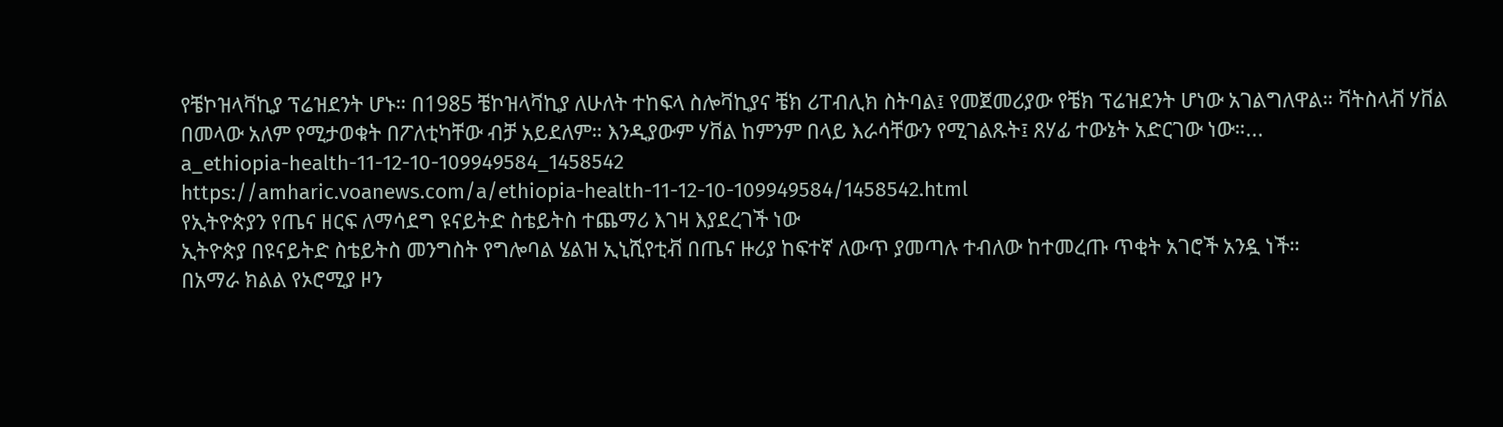የቼኮዝላቫኪያ ፕሬዝደንት ሆኑ። በ1985 ቼኮዝላቫኪያ ለሁለት ተከፍላ ስሎቫኪያና ቼክ ሪፐብሊክ ስትባል፤ የመጀመሪያው የቼክ ፕሬዝደንት ሆነው አገልግለዋል። ቫትስላቭ ሃቨል በመላው አለም የሚታወቁት በፖለቲካቸው ብቻ አይደለም። እንዲያውም ሃቨል ከምንም በላይ እራሳቸውን የሚገልጹት፤ ጸሃፊ ተውኔት አድርገው ነው።...
a_ethiopia-health-11-12-10-109949584_1458542
https://amharic.voanews.com/a/ethiopia-health-11-12-10-109949584/1458542.html
የኢትዮጵያን የጤና ዘርፍ ለማሳደግ ዩናይትድ ስቴይትስ ተጨማሪ እገዛ እያደረገች ነው
ኢትዮጵያ በዩናይትድ ስቴይትስ መንግስት የግሎባል ሄልዝ ኢኒሺየቲቭ በጤና ዙሪያ ከፍተኛ ለውጥ ያመጣሉ ተብለው ከተመረጡ ጥቂት አገሮች አንዷ ነች።
በአማራ ክልል የኦሮሚያ ዞን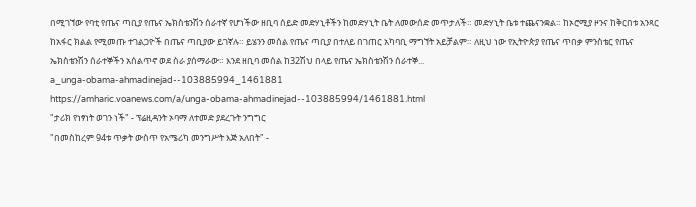በሚገኘው የባቲ የጤና ጣቢያ የጤና ኤክስቴንሽን ሰራተኛ የሆነችው ዘቢባ ሰይድ መድሃኒቶችን ከመድሃኒት ቤት ለመውሰድ መጥታለች። መድሃኒት ቤቱ ተጨናንቋል። ከኦሮሚያ ዞንና ከቅርበቱ አንጻር ከአፋር ክልል የሚመጡ ተገልጋዮች በጤና ጣቢያው ይገኛሉ። ይሄንን መሰል የጤና ጣቢያ በተለይ በገጠር አካባቢ ማግኘት አይቻልም። ለዚህ ነው የኢትዮጵያ የጤና ጥበቃ ምንስቴር የጤና ኤክስቴንሽን ሰራተኞችን አሰልጥኖ ወደ ስራ ያሰማራው። እንደ ዘቢባ መሰል ከ32ሽህ በላይ የጤና ኤክስቴንሽን ሰራተኞ...
a_unga-obama-ahmadinejad--103885994_1461881
https://amharic.voanews.com/a/unga-obama-ahmadinejad--103885994/1461881.html
"ታሪክ የነፃነት ወገን ነች" - ፕሬዚዳንት ኦባማ ለተመድ ያደረጉት ንግግር
"በመስከረም 94ቱ ጥቃት ውስጥ የአሜሪካ መንግሥት እጅ አለበት" -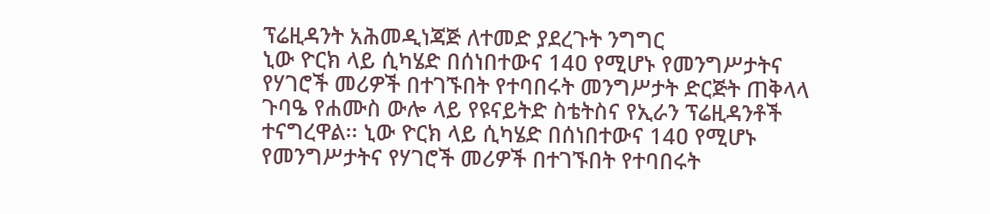ፕሬዚዳንት አሕመዲነጃጅ ለተመድ ያደረጉት ንግግር
ኒው ዮርክ ላይ ሲካሄድ በሰነበተውና 14ዐ የሚሆኑ የመንግሥታትና የሃገሮች መሪዎች በተገኙበት የተባበሩት መንግሥታት ድርጅት ጠቅላላ ጉባዔ የሐሙስ ውሎ ላይ የዩናይትድ ስቴትስና የኢራን ፕሬዚዳንቶች ተናግረዋል፡፡ ኒው ዮርክ ላይ ሲካሄድ በሰነበተውና 14ዐ የሚሆኑ የመንግሥታትና የሃገሮች መሪዎች በተገኙበት የተባበሩት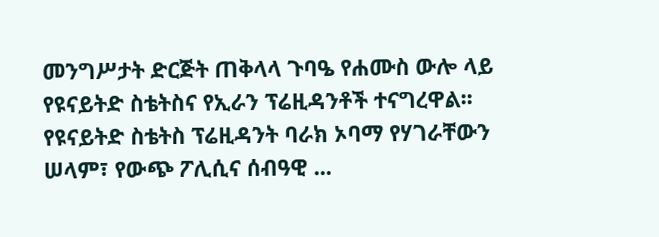መንግሥታት ድርጅት ጠቅላላ ጉባዔ የሐሙስ ውሎ ላይ የዩናይትድ ስቴትስና የኢራን ፕሬዚዳንቶች ተናግረዋል፡፡ የዩናይትድ ስቴትስ ፕሬዚዳንት ባራክ ኦባማ የሃገራቸውን ሠላም፣ የውጭ ፖሊሲና ሰብዓዊ ...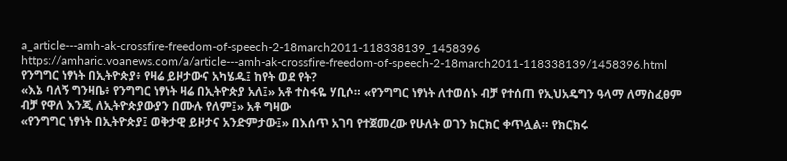a_article---amh-ak-crossfire-freedom-of-speech-2-18march2011-118338139_1458396
https://amharic.voanews.com/a/article---amh-ak-crossfire-freedom-of-speech-2-18march2011-118338139/1458396.html
የንግግር ነፃነት በኢትዮጵያ፥ የዛሬ ይዞታውና አካሄዱ፤ ከየት ወደ የት?
«እኔ ባለኝ ግንዛቤ፥ የንግግር ነፃነት ዛሬ በኢትዮጵያ አለ፤» አቶ ተስፋዬ ሃቢሶ። «የንግግር ነፃነት ለተወሰኑ ብቻ የተሰጠ የኢህአዴግን ዓላማ ለማስፈፀም ብቻ የዋለ እንጂ ለኢትዮጵያውያን በሙሉ የለም፤» አቶ ግዛው
«የንግግር ነፃነት በኢትዮጵያ፤ ወቅታዊ ይዞታና አንድምታው፤» በእሰጥ አገባ የተጀመረው የሁለት ወገን ክርክር ቀጥሏል። የክርክሩ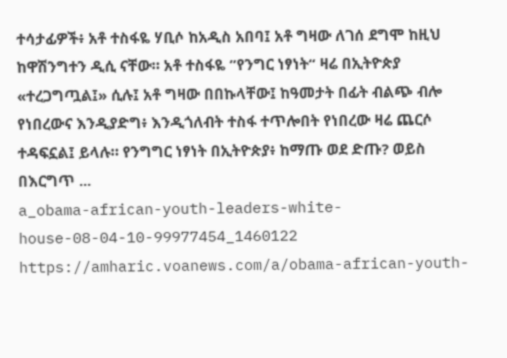ተሳታፊዎች፥ አቶ ተስፋዬ ሃቢሶ ከአዲስ አበባ፤ አቶ ግዛው ለገሰ ደግሞ ከዚህ ከዋሽንግተን ዲሲ ናቸው። አቶ ተስፋዬ ”የንግር ነፃነት“ ዛሬ በኢትዮጵያ «ተረጋግጧል፤» ሲሉ፤ አቶ ግዛው በበኩላቸው፤ ከዓመታት በፊት ብልጭ ብሎ የነበረውና እንዲያድግ፥ እንዲጎለብት ተስፋ ተጥሎበት የነበረው ዛሬ ጨርሶ ተዳፍኗል፤ ይላሉ። የንግግር ነፃነት በኢትዮጵያ፥ ከማጡ ወደ ድጡ? ወይስ በእርግጥ ...
a_obama-african-youth-leaders-white-house-08-04-10-99977454_1460122
https://amharic.voanews.com/a/obama-african-youth-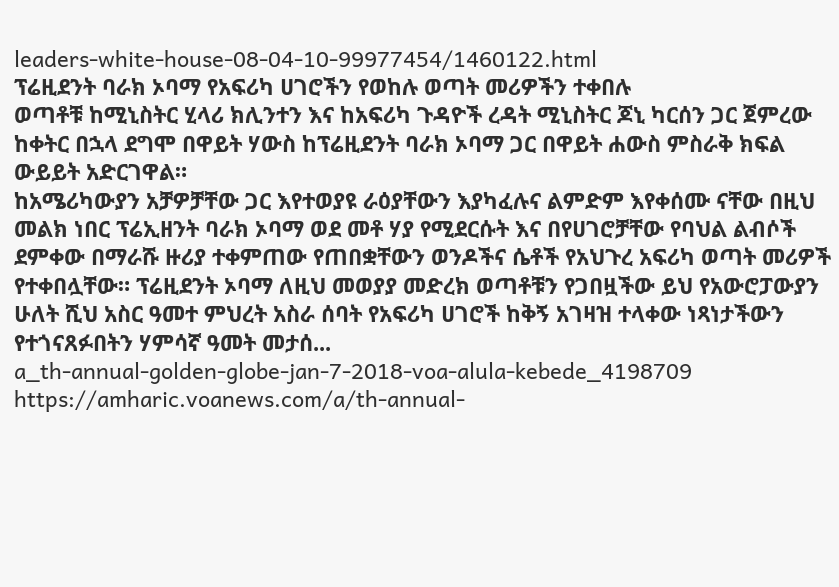leaders-white-house-08-04-10-99977454/1460122.html
ፕሬዚደንት ባራክ ኦባማ የአፍሪካ ሀገሮችን የወከሉ ወጣት መሪዎችን ተቀበሉ
ወጣቶቹ ከሚኒስትር ሂላሪ ክሊንተን እና ከአፍሪካ ጉዳዮች ረዳት ሚኒስትር ጆኒ ካርሰን ጋር ጀምረው ከቀትር በኋላ ደግሞ በዋይት ሃውስ ከፕሬዚደንት ባራክ ኦባማ ጋር በዋይት ሐውስ ምስራቅ ክፍል ውይይት አድርገዋል።
ከአሜሪካውያን አቻዎቻቸው ጋር እየተወያዩ ራዕያቸውን እያካፈሉና ልምድም እየቀሰሙ ናቸው በዚህ መልክ ነበር ፕሬኢዘንት ባራክ ኦባማ ወደ መቶ ሃያ የሚደርሱት እና በየሀገሮቻቸው የባህል ልብሶች ደምቀው በማራሹ ዙሪያ ተቀምጠው የጠበቋቸውን ወንዶችና ሴቶች የአህጉረ አፍሪካ ወጣት መሪዎች የተቀበሏቸው። ፕሬዚደንት ኦባማ ለዚህ መወያያ መድረክ ወጣቶቹን የጋበዟችው ይህ የአውሮፓውያን ሁለት ሺህ አስር ዓመተ ምህረት አስራ ሰባት የአፍሪካ ሀገሮች ከቅኝ አገዛዝ ተላቀው ነጻነታችውን የተጎናጸፉበትን ሃምሳኛ ዓመት መታሰ...
a_th-annual-golden-globe-jan-7-2018-voa-alula-kebede_4198709
https://amharic.voanews.com/a/th-annual-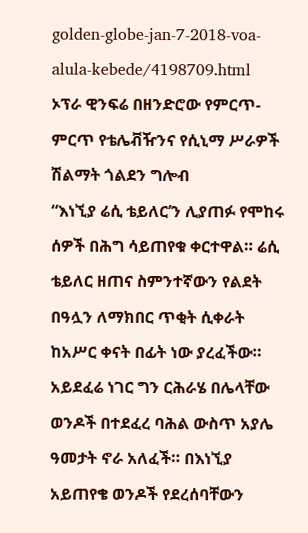golden-globe-jan-7-2018-voa-alula-kebede/4198709.html
ኦፕራ ዊንፍሬ በዘንድሮው የምርጥ-ምርጥ የቴሌቭዥንና የሲኒማ ሥራዎች ሽልማት ጎልደን ግሎብ
“እነኚያ ሬሲ ቴይለር’ን ሊያጠፉ የሞከሩ ሰዎች በሕግ ሳይጠየቁ ቀርተዋል። ሬሲ ቴይለር ዘጠና ስምንተኛውን የልደት በዓሏን ለማክበር ጥቂት ሲቀራት ከአሥር ቀናት በፊት ነው ያረፈችው። አይደፈሬ ነገር ግን ርሕራሄ በሌላቸው ወንዶች በተደፈረ ባሕል ውስጥ አያሌ ዓመታት ኖራ አለፈች። በእነኚያ አይጠየቄ ወንዶች የደረሰባቸውን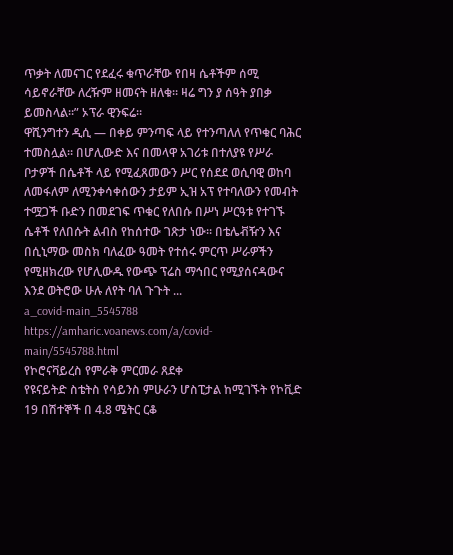ጥቃት ለመናገር የደፈሩ ቁጥራቸው የበዛ ሴቶችም ሰሚ ሳይኖራቸው ለረዥም ዘመናት ዘለቁ። ዛሬ ግን ያ ሰዓት ያበቃ ይመስላል።” ኦፕራ ዊንፍሬ።
ዋሺንግተን ዲሲ — በቀይ ምንጣፍ ላይ የተንጣለለ የጥቁር ባሕር ተመስሏል። በሆሊውድ እና በመላዋ አገሪቱ በተለያዩ የሥራ ቦታዎች በሴቶች ላይ የሚፈጸመውን ሥር የሰደደ ወሲባዊ ወከባ ለመፋለም ለሚንቀሳቀሰውን ታይም ኢዝ አፕ የተባለውን የመብት ተሟጋች ቡድን በመደገፍ ጥቁር የለበሱ በሥነ ሥርዓቱ የተገኙ ሴቶች የለበሱት ልብስ የከሰተው ገጽታ ነው። በቴሌቭዥን እና በሲኒማው መስክ ባለፈው ዓመት የተሰሩ ምርጥ ሥራዎችን የሚዘክረው የሆሊውዱ የውጭ ፕሬስ ማኅበር የሚያሰናዳውና እንደ ወትሮው ሁሉ ለየት ባለ ጉጉት ...
a_covid-main_5545788
https://amharic.voanews.com/a/covid-main/5545788.html
የኮሮናቫይረስ የምራቅ ምርመራ ጸደቀ
የዩናይትድ ስቴትስ የሳይንስ ምሁራን ሆስፒታል ከሚገኙት የኮቪድ 19 በሽተኞች በ 4.8 ሜትር ርቆ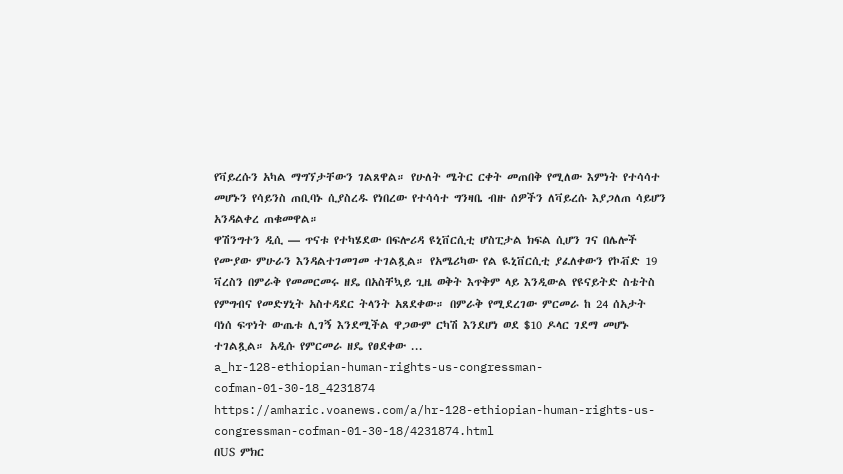የቫይረሱን አካል ማግኘታቸውን ገልጸዋል። የሁለት ሜትር ርቀት መጠበቅ የሚለው እምነት የተሳሳተ መሆኑን የሳይንስ ጠቢባኑ ሲያስረዱ የነበረው የተሳሳተ ግንዛቤ ብዙ ሰዎችን ለቫይረሱ እያጋለጠ ሳይሆን አንዳልቀረ ጠቁመዋል።
ዋሽንግተን ዲሲ — ጥናቱ የተካሄደው በፍሎሪዳ ዩኒቨርሲቲ ሆስፒታል ክፍል ሲሆን ገና በሌሎች የሙያው ምሁራን እንዳልተገመገመ ተገልጿል። የአሜሪካው የል ዪኒቨርሲቲ ያፈለቀውን የኮቭድ 19 ቫረስን በምራቅ የመመርመሩ ዘዴ በአስቸኳይ ጊዜ ወቅት እጥቅም ላይ እንዲውል የዩናይትድ ስቴትስ የምግብና የመድሃኒት አስተዳደር ትላንት አጸደቀው። በምራቅ የሚደረገው ምርመራ ከ 24 ሰአታት ባነሰ ፍጥነት ውጤቱ ሊገኝ እንደሚችል ዋጋውም ርካሽ እንደሆነ ወደ $10 ዶላር ገደማ መሆኑ ተገልጿል። አዲሱ የምርመራ ዘዴ የፀደቀው ...
a_hr-128-ethiopian-human-rights-us-congressman-cofman-01-30-18_4231874
https://amharic.voanews.com/a/hr-128-ethiopian-human-rights-us-congressman-cofman-01-30-18/4231874.html
በUS ምክር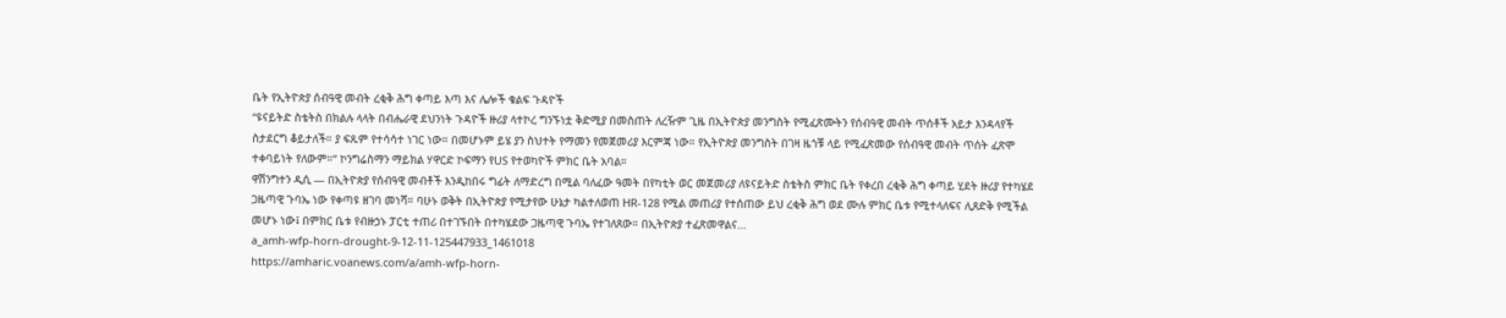ቤት የኢትዮጵያ ሰብዓዊ መብት ረቂቅ ሕግ ቀጣይ እጣ እና ሌሎች ቁልፍ ጉዳዮች
“ዩናይትድ ስቴትስ በክልሉ ላላት በብሔራዊ ደህንነት ጉዳዮች ዙሪያ ላተኮረ ግንኙነቷ ቅድሚያ በመስጠት ለረዥም ጊዜ በኢትዮጵያ መንግስት የሚፈጽሙትን የሰብዓዊ መብት ጥሰቶች አይታ እንዳላየች ስታደርግ ቆይታለች። ያ ፍጹም የተሳሳተ ነገር ነው። በመሆኑም ይሄ ያን ስህተት የማመን የመጀመሪያ እርምጃ ነው። የኢትዮጵያ መንግስት በገዛ ዜጎቹ ላይ የሚፈጽመው የሰብዓዊ መብት ጥሰት ፈጽሞ ተቀባይነት የለውም።” ኮንግሬስማን ማይክል ሃዋርድ ኮፍማን የUS የተወካዮች ምክር ቤት አባል።
ዋሽንግተን ዲሲ — በኢትዮጵያ የሰብዓዊ መብቶች እንዲከበሩ ግፊት ለማድረግ በሚል ባለፈው ዓመት በየካቲት ወር መጀመሪያ ለዩናይትድ ስቴትስ ምክር ቤት የቀረበ ረቂቅ ሕግ ቀጣይ ሂደት ዙሪያ የተካሄደ ጋዜጣዊ ጉባኤ ነው የቀጣዩ ዘገባ መነሻ። ባሁኑ ወቅት በኢትዮጵያ የሚታየው ሁኔታ ካልተለወጠ HR-128 የሚል መጠሪያ የተሰጠው ይህ ረቂቅ ሕግ ወደ ሙሉ ምክር ቤቱ የሚተላለፍና ሊጸድቅ የሚችል መሆኑ ነው፤ በምክር ቤቱ የብዙኃኑ ፓርቲ ተጠሪ በተገኙበት በተካሄደው ጋዜጣዊ ጉባኤ የተገለጸው። በኢትዮጵያ ተፈጽመዋልና...
a_amh-wfp-horn-drought-9-12-11-125447933_1461018
https://amharic.voanews.com/a/amh-wfp-horn-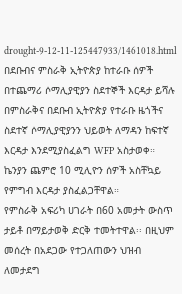drought-9-12-11-125447933/1461018.html
በደቡብና ምስራቅ ኢትዮጵያ ከተራቡ ሰዎች በተጨማሪ ሶማሊያዊያን ስደተኞች እርዳታ ይሻሉ
በምስራቅና በደቡብ ኢትዮጵያ የተራቡ ዜጎችና ስደተኛ ሶማሊያዊያንን ህይወት ለማዳን ከፍተኛ እርዳታ እንደሚያስፈልግ WFP አስታወቀ። ኬንያን ጨምሮ 10 ሚሊዮን ሰዎች አስቸኳይ የምግብ እርዳታ ያስፈልጋቸዋል።
የምስራቅ አፍሪካ ሀገራት በ60 አመታት ውስጥ ታይቶ በማይታወቅ ድርቅ ተመትተዋል፡፡ በዚህም መሰረት በአደጋው የተጋለጠውን ህዝብ ለመታደግ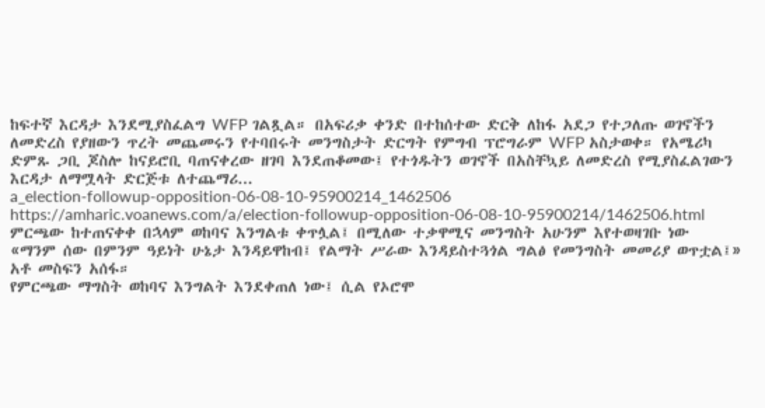ከፍተኛ እርዳታ እንደሚያስፈልግ WFP ገልጿል። በአፍሪቃ ቀንድ በተከሰተው ድርቅ ለከፋ አደጋ የተጋለጡ ወገኖችን ለመድረስ የያዘውን ጥረት መጨመሩን የተባበሩት መንግስታት ድርግት የምግብ ፕሮግራም WFP አስታወቀ። የአሜሪካ ድምጹ ጋቢ ጆስሎ ከናይሮቢ ባጠናቀረው ዘገባ እንደጠቆመው፤ የተጎዱትን ወገኖች በአስቸኳይ ለመድረስ የሚያስፈልገውን እርዳታ ለማሟላት ድርጅቱ ለተጨማሪ...
a_election-followup-opposition-06-08-10-95900214_1462506
https://amharic.voanews.com/a/election-followup-opposition-06-08-10-95900214/1462506.html
ምርጫው ከተጠናቀቀ በኋላም ወከባና እንግልቱ ቀጥሏል፤ በሚለው ተቃዋሚና መንግስት አሁንም እየተወዛገቡ ነው
«ማንም ሰው በምንም ዓይነት ሁኔታ እንዳይዋከብ፤ የልማት ሥራው እንዳይስተጓጎል ግልፅ የመንግስት መመሪያ ወጥቷል፤» አቶ መስፍን አሰፋ።
የምርጫው ማግስት ወከባና እንግልት እንደቀጠለ ነው፤ ሲል የኦሮሞ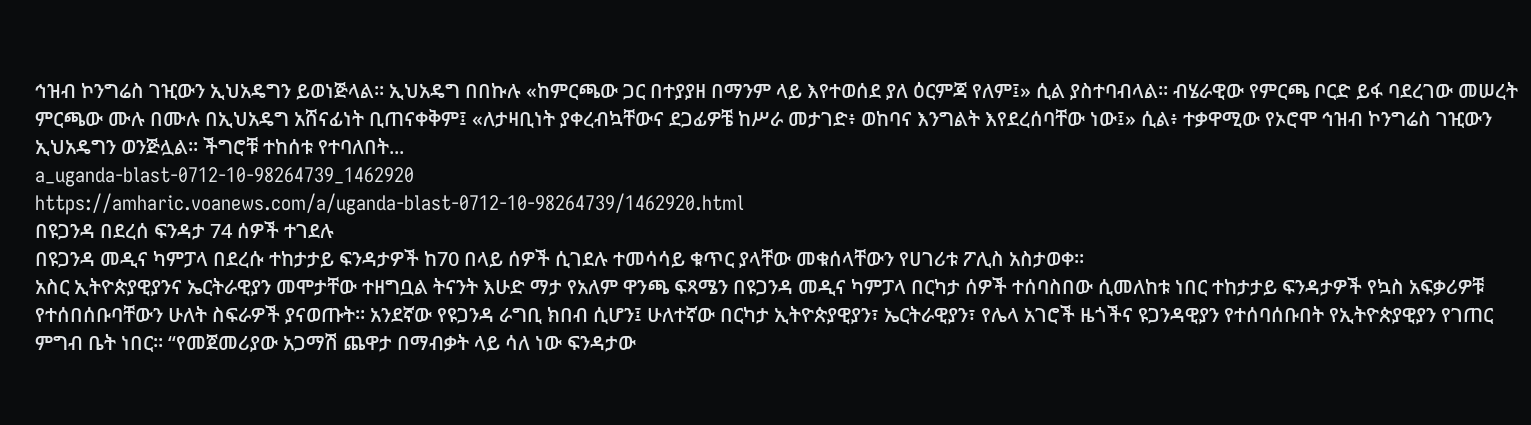ኅዝብ ኮንግሬስ ገዢውን ኢህአዴግን ይወነጅላል። ኢህአዴግ በበኩሉ «ከምርጫው ጋር በተያያዘ በማንም ላይ እየተወሰደ ያለ ዕርምጃ የለም፤» ሲል ያስተባብላል። ብሄራዊው የምርጫ ቦርድ ይፋ ባደረገው መሠረት ምርጫው ሙሉ በሙሉ በኢህአዴግ አሸናፊነት ቢጠናቀቅም፤ «ለታዛቢነት ያቀረብኳቸውና ደጋፊዎቼ ከሥራ መታገድ፥ ወከባና እንግልት እየደረሰባቸው ነው፤» ሲል፥ ተቃዋሚው የኦሮሞ ኅዝብ ኮንግሬስ ገዢውን ኢህአዴግን ወንጅሏል። ችግሮቹ ተከሰቱ የተባለበት...
a_uganda-blast-0712-10-98264739_1462920
https://amharic.voanews.com/a/uganda-blast-0712-10-98264739/1462920.html
በዩጋንዳ በደረሰ ፍንዳታ 74 ሰዎች ተገደሉ
በዩጋንዳ መዲና ካምፓላ በደረሱ ተከታታይ ፍንዳታዎች ከ70 በላይ ሰዎች ሲገደሉ ተመሳሳይ ቁጥር ያላቸው መቁሰላቸውን የሀገሪቱ ፖሊስ አስታወቀ።
አስር ኢትዮጵያዊያንና ኤርትራዊያን መሞታቸው ተዘግቧል ትናንት እሁድ ማታ የአለም ዋንጫ ፍጻሜን በዩጋንዳ መዲና ካምፓላ በርካታ ሰዎች ተሰባስበው ሲመለከቱ ነበር ተከታታይ ፍንዳታዎች የኳስ አፍቃሪዎቹ የተሰበሰቡባቸውን ሁለት ስፍራዎች ያናወጡት። አንደኛው የዩጋንዳ ራግቢ ክበብ ሲሆን፤ ሁለተኛው በርካታ ኢትዮጵያዊያን፣ ኤርትራዊያን፣ የሌላ አገሮች ዜጎችና ዩጋንዳዊያን የተሰባሰቡበት የኢትዮጵያዊያን የገጠር ምግብ ቤት ነበር። “የመጀመሪያው አጋማሽ ጨዋታ በማብቃት ላይ ሳለ ነው ፍንዳታው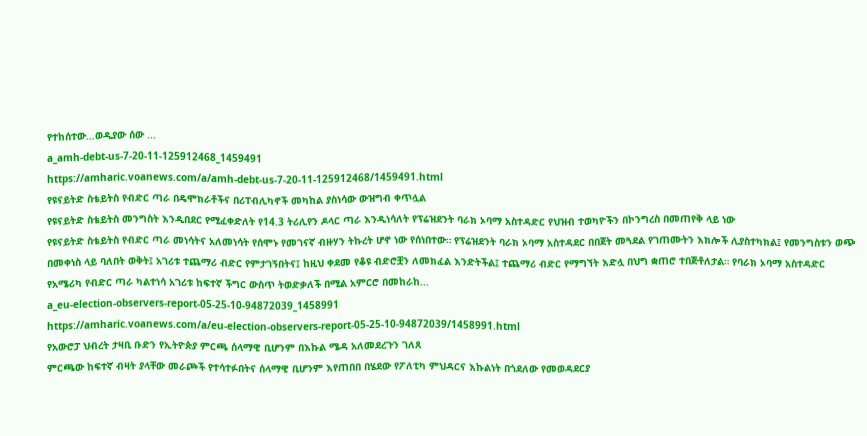የተከሰተው…ወዲያው ሰው ...
a_amh-debt-us-7-20-11-125912468_1459491
https://amharic.voanews.com/a/amh-debt-us-7-20-11-125912468/1459491.html
የዩናይትድ ስቴይትስ የብድር ጣራ በዴሞክራቶችና በሪፐብሊካኖች መካከል ያስነሳው ውዝግብ ቀጥሏል
የዩናይትድ ስቴይትስ መንግስት እንዲበደር የሚፈቀድለት የ14.3 ትሪሊየን ዶላር ጣራ እንዲነሳለት የፕሬዝደንት ባራክ ኦባማ አስተዳድር የህዝብ ተወካዮችን በኮንግረስ በመጠየቅ ላይ ነው
የዩናይትድ ስቴይትስ የብድር ጣራ መነሳትና አለመነሳት የሰሞኑ የመገናኛ ብዙሃን ትኩረት ሆኖ ነው የሰነበተው። የፕሬዝደንት ባራክ ኦባማ አስተዳደር በበጀት መጓደል የገጠሙትን እክሎች ሊያስተካክል፤ የመንግስቱን ወጭ በመቀነስ ላይ ባለበት ወቅት፤ አገሪቱ ተጨማሪ ብድር የምታገኝበትና፤ ከዚህ ቀደመ የቆዩ ብድሮቿን ለመክፈል እንድትችል፤ ተጨማሪ ብድር የማግኘት እድሏ በህግ ቋጠሮ ተበጅቶለታል። የባራክ ኦባማ አስተዳድር የአሜሪካ የብድር ጣራ ካልተነሳ አገሪቱ ከፍተኛ ችግር ውስጥ ትወድቃለች በሚል አምርሮ በመከራከ...
a_eu-election-observers-report-05-25-10-94872039_1458991
https://amharic.voanews.com/a/eu-election-observers-report-05-25-10-94872039/1458991.html
የአውሮፓ ህብረት ታዛቢ ቡድን የኢትዮጵያ ምርጫ ሰላማዊ ቢሆንም በእኩል ሜዳ አለመደረጉን ገለጸ
ምርጫው ከፍተኛ ብዛት ያላቸው መራጮች የተሳተፉበትና ሰላማዊ ቢሆንም እየጠበበ በሄደው የፖለቲካ ምህዳርና እኩልነት በጎደለው የመወዳደርያ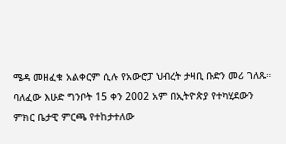ሜዳ መዘፈቁ አልቀርም ሲሉ የአውሮፓ ህብረት ታዛቢ ቡድን መሪ ገለጹ።
ባለፈው እሁድ ግንቦት 15 ቀን 2002 አም በኢትዮጵያ የተካሂደውን ምክር ቤታዊ ምርጫ የተከታተለው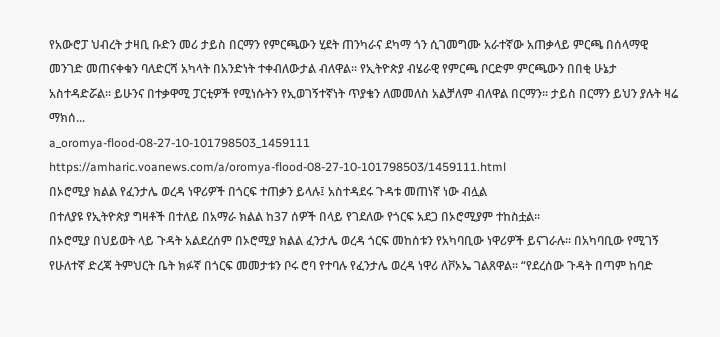የአውሮፓ ህብረት ታዛቢ ቡድን መሪ ታይስ በርማን የምርጫውን ሂደት ጠንካራና ደካማ ጎን ሲገመግሙ አራተኛው አጠቃላይ ምርጫ በሰላማዊ መንገድ መጠናቀቁን ባለድርሻ አካላት በአንድነት ተቀብለውታል ብለዋል። የኢትዮጵያ ብሄራዊ የምርጫ ቦርድም ምርጫውን በበቂ ሁኔታ አስተዳድሯል። ይሁንና በተቃዋሚ ፓርቲዎች የሚነሱትን የኢወገኝተኛነት ጥያቄን ለመመለስ አልቻለም ብለዋል በርማን። ታይስ በርማን ይህን ያሉት ዛሬ ማክሰ...
a_oromya-flood-08-27-10-101798503_1459111
https://amharic.voanews.com/a/oromya-flood-08-27-10-101798503/1459111.html
በኦሮሚያ ክልል የፈንታሌ ወረዳ ነዋሪዎች በጎርፍ ተጠቃን ይላሉ፤ አስተዳደሩ ጉዳቱ መጠነኛ ነው ብሏል
በተለያዩ የኢትዮጵያ ግዛቶች በተለይ በአማራ ክልል ከ37 ሰዎች በላይ የገደለው የጎርፍ አደጋ በኦሮሚያም ተከስቷል።
በኦሮሚያ በህይወት ላይ ጉዳት አልደረሰም በኦሮሚያ ክልል ፈንታሌ ወረዳ ጎርፍ መከሰቱን የአካባቢው ነዋሪዎች ይናገራሉ። በአካባቢው የሚገኝ የሁለተኛ ድረጃ ትምህርት ቤት ክፉኛ በጎርፍ መመታቱን ቦሩ ሮባ የተባሉ የፈንታሌ ወረዳ ነዋሪ ለቮኦኤ ገልጸዋል። “የደረሰው ጉዳት በጣም ከባድ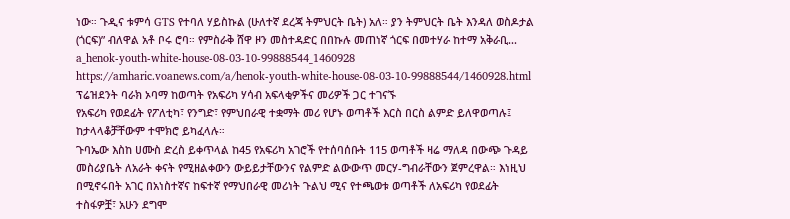ነው። ጉዲና ቱምሳ GTS የተባለ ሃይስኩል (ሁለተኛ ደረጃ ትምህርት ቤት) አለ። ያን ትምህርት ቤት እንዳለ ወስዶታል (ጎርፍ)” ብለዋል አቶ ቦሩ ሮባ። የምስራቅ ሸዋ ዞን መስተዳድር በበኩሉ መጠነኛ ጎርፍ በመተሃራ ከተማ አቅራቢ...
a_henok-youth-white-house-08-03-10-99888544_1460928
https://amharic.voanews.com/a/henok-youth-white-house-08-03-10-99888544/1460928.html
ፕሬዝደንት ባራክ ኦባማ ከወጣት የአፍሪካ ሃሳብ አፍላቂዎችና መሪዎች ጋር ተገናኙ
የአፍሪካ የወደፊት የፖለቲካ፣ የንግድ፣ የምህበራዊ ተቋማት መሪ የሆኑ ወጣቶች እርስ በርስ ልምድ ይለዋወጣሉ፤ ከታላላቆቻቸውም ተሞክሮ ይካፈላሉ።
ጉባኤው እስከ ሀሙስ ድረስ ይቀጥላል ከ45 የአፍሪካ አገሮች የተሰባሰቡት 115 ወጣቶች ዛሬ ማለዳ በውጭ ጉዳይ መስሪያቤት ለአራት ቀናት የሚዘልቀውን ውይይታቸውንና የልምድ ልውውጥ መርሃ-ግብራቸውን ጀምረዋል። እነዚህ በሚኖሩበት አገር በአነስተኛና ከፍተኛ የማህበራዊ መሪነት ጉልህ ሚና የተጫወቱ ወጣቶች ለአፍሪካ የወደፊት ተስፋዎቿ፣ አሁን ደግሞ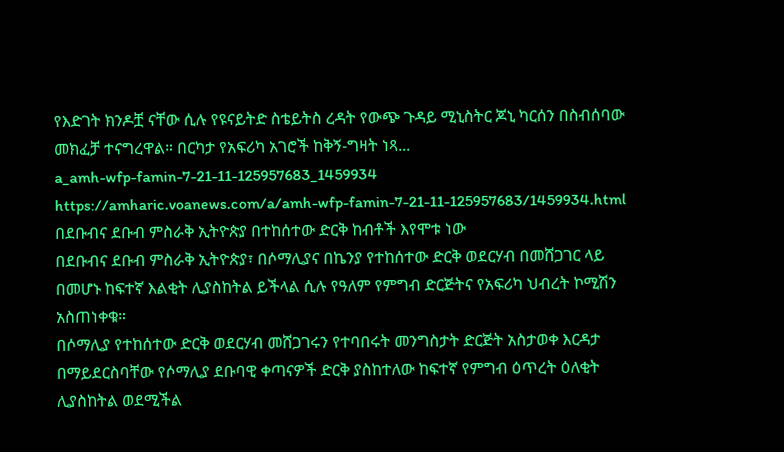የእድገት ክንዶቿ ናቸው ሲሉ የዩናይትድ ስቴይትስ ረዳት የውጭ ጉዳይ ሚኒስትር ጆኒ ካርሰን በስብሰባው መክፈቻ ተናግረዋል። በርካታ የአፍሪካ አገሮች ከቅኝ-ግዛት ነጻ...
a_amh-wfp-famin-7-21-11-125957683_1459934
https://amharic.voanews.com/a/amh-wfp-famin-7-21-11-125957683/1459934.html
በደቡብና ደቡብ ምስራቅ ኢትዮጵያ በተከሰተው ድርቅ ከብቶች እየሞቱ ነው
በደቡብና ደቡብ ምስራቅ ኢትዮጵያ፣ በሶማሊያና በኬንያ የተከሰተው ድርቅ ወደርሃብ በመሸጋገር ላይ በመሆኑ ከፍተኛ እልቂት ሊያስከትል ይችላል ሲሉ የዓለም የምግብ ድርጅትና የአፍሪካ ህብረት ኮሚሽን አስጠነቀቁ።
በሶማሊያ የተከሰተው ድርቅ ወደርሃብ መሸጋገሩን የተባበሩት መንግስታት ድርጅት አስታወቀ እርዳታ በማይደርስባቸው የሶማሊያ ደቡባዊ ቀጣናዎች ድርቅ ያስከተለው ከፍተኛ የምግብ ዕጥረት ዕለቂት ሊያስከትል ወደሚችል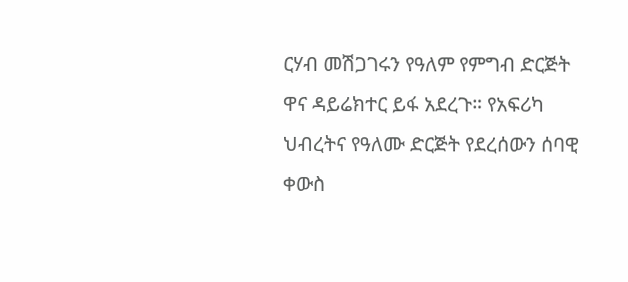ርሃብ መሽጋገሩን የዓለም የምግብ ድርጅት ዋና ዳይሬክተር ይፋ አደረጉ። የአፍሪካ ህብረትና የዓለሙ ድርጅት የደረሰውን ሰባዊ ቀውስ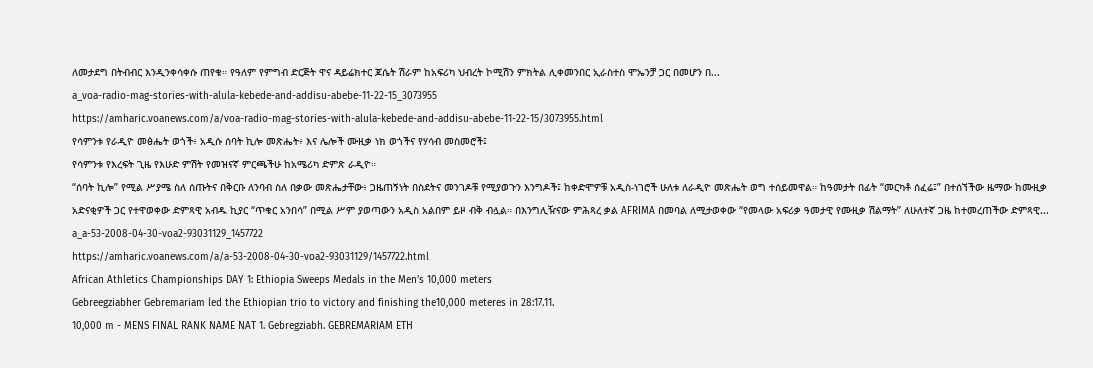ለመታደግ በትብብር እንዲንቀሳቀሱ ጠየቁ። የዓለም የምግብ ድርጅት ዋና ዳይሬክተር ጆሴት ሽራም ከአፍሪካ ህብረት ኮሚሽን ምክትል ሊቀመንበር ኢራስተስ ሞኤንቻ ጋር በመሆን በ...
a_voa-radio-mag-stories-with-alula-kebede-and-addisu-abebe-11-22-15_3073955
https://amharic.voanews.com/a/voa-radio-mag-stories-with-alula-kebede-and-addisu-abebe-11-22-15/3073955.html
የሳምንቱ የራዲዮ መፅሔት ወጎች፥ አዲሱ ሰባት ኪሎ መጽሔት፥ እና ሌሎች ሙዚቃ ነክ ወጎችና የሃሳብ መስመሮች፤
የሳምንቱ የእረፍት ጊዜ የእሁድ ምሽት የመዝናኛ ምርጫችሁ ከአሜሪካ ድምጽ ራዲዮ።
“ሰባት ኪሎ” የሚል ሥያሜ ስለ ሰጡትና በቅርቡ ለንባብ ስለ በቃው መጽሔታቸው፥ ጋዜጠኝነት በስደትና መንገዶቹ የሚያወጉን እንግዶች፤ ከቀድሞዎቹ አዲስ-ነገሮች ሁለቱ ለራዲዮ መጽሔት ወግ ተሰይመዋል። ከዓመታት በፊት “መርካቶ ሰፈሬ፤” በተሰኘችው ዜማው ከሙዚቃ አድናቂዎች ጋር የተዋወቀው ድምጻዊ አብዱ ኪያር “ጥቁር አንበሳ” በሚል ሥም ያወጣውን አዲስ አልበም ይዞ ብቅ ብሏል። በእንግሊዥናው ምሕጻረ ቃል AFRIMA በመባል ለሚታወቀው “የመላው አፍሪቃ ዓመታዊ የሙዚቃ ሽልማት” ለሁለተኛ ጋዜ ከተመረጠችው ድምጻዊ...
a_a-53-2008-04-30-voa2-93031129_1457722
https://amharic.voanews.com/a/a-53-2008-04-30-voa2-93031129/1457722.html
African Athletics Championships DAY 1: Ethiopia Sweeps Medals in the Men’s 10,000 meters
Gebreegziabher Gebremariam led the Ethiopian trio to victory and finishing the10,000 meteres in 28:17.11.
10,000 m - MENS FINAL RANK NAME NAT 1. Gebregziabh. GEBREMARIAM ETH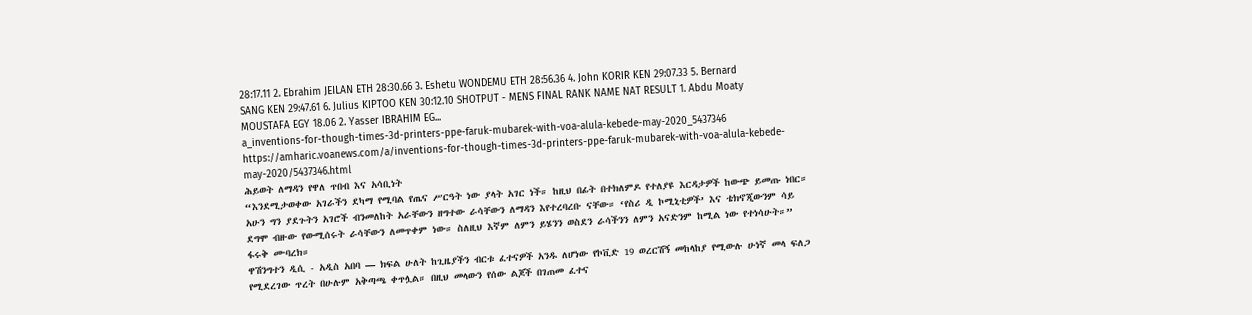28:17.11 2. Ebrahim JEILAN ETH 28:30.66 3. Eshetu WONDEMU ETH 28:56.36 4. John KORIR KEN 29:07.33 5. Bernard SANG KEN 29:47.61 6. Julius KIPTOO KEN 30:12.10 SHOTPUT - MENS FINAL RANK NAME NAT RESULT 1. Abdu Moaty MOUSTAFA EGY 18.06 2. Yasser IBRAHIM EG...
a_inventions-for-though-times-3d-printers-ppe-faruk-mubarek-with-voa-alula-kebede-may-2020_5437346
https://amharic.voanews.com/a/inventions-for-though-times-3d-printers-ppe-faruk-mubarek-with-voa-alula-kebede-may-2020/5437346.html
ሕይወት ለማዳን የዋለ ጥበብ እና አሳቢነት
“እንደሚታወቀው አገራችን ደካማ የሚባል የጤና ሥርዓት ነው ያላት አገር ነች። ከዚህ በፊት በተክለምዶ የተለያዩ እርዳታዎች ከውጭ ይመጡ ነበር። አሁን ግን ያደጉትን አገሮች ብንመለከት አራቸውን ዘግተው ራሳቸውን ለማዳን እየተረባረቡ ናቸው። ‘የስሪ ዲ ኮሚኒቲዎች’ እና ቴክኖጂውንም ሳይ ደግሞ ብዙው የውሚሰሩት ራሳቸውን ለመጥቀም ነው። ስለዚህ እኛም ለምን ይሄንን ወስደን ራሳችንን ለምን አናድንም ከሚል ነው የተነሳሁት።” ፋሩቅ ሙባረክ።
ዋሽንግተን ዲሲ - አዲስ አበባ — ክፍል ሁለት ከጊዜያችን ብርቱ ፈተናዎች አንዱ ለሆነው የኮቪድ 19 ወረርሽኝ መከላከያ የሚውሉ ሁነኛ መላ ፍለጋ የሚደረገው ጥረት በሁሉም አቅጣጫ ቀጥሏል። በዚህ መላውን የሰው ልጆች በገጠመ ፈተና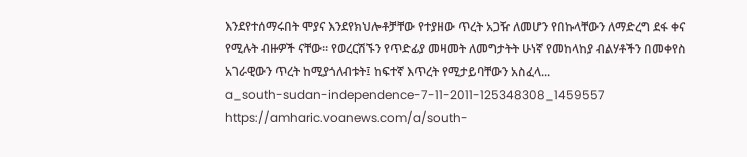እንደየተሰማሩበት ሞያና እንደየክህሎቶቻቸው የተያዘው ጥረት አጋዥ ለመሆን የበኩላቸውን ለማድረግ ደፋ ቀና የሚሉት ብዙዎች ናቸው። የወረርሽኙን የጥድፊያ መዛመት ለመግታትት ሁነኛ የመከላከያ ብልሃቶችን በመቀየስ አገራዊውን ጥረት ከሚያጎለብቱት፤ ከፍተኛ እጥረት የሚታይባቸውን አስፈላ...
a_south-sudan-independence-7-11-2011-125348308_1459557
https://amharic.voanews.com/a/south-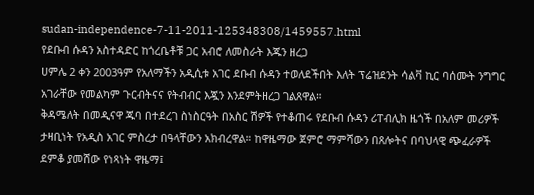sudan-independence-7-11-2011-125348308/1459557.html
የደቡብ ሱዳን አስተዳድር ከጎረቤቶቹ ጋር አብሮ ለመስራት እጁን ዘረጋ
ሀምሌ 2 ቀን 2003ዓም የአለማችን አዲሲቱ አገር ደቡብ ሱዳን ተወለደችበት እለት ፕሬዝደንት ሳልቫ ኪር ባሰሙት ንግግር አገራቸው የመልካም ጉርብትናና የትብብር እጇን እንደምትዘረጋ ገልጸዋል።
ቅዳሜለት በመዲናዋ ጁባ በተደረገ ስነስርዓት በአስር ሽዎች የተቆጠሩ የደቡብ ሱዳን ሪፐብሊክ ዜጎች በአለም መሪዎች ታዛቢነት የአዲስ አገር ምስረታ በዓላቸውን አክብረዋል። ከዋዜማው ጀምሮ ማምሻውን በጸሎትና በባህላዊ ጭፈራዎች ደምቆ ያመሸው የነጻነት ዋዜማ፤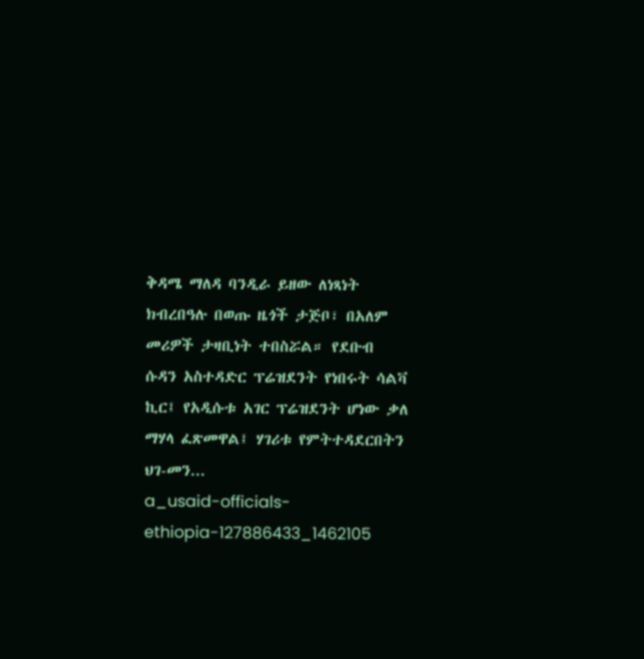ቅዳሜ ማለዳ ባንዲራ ይዘው ለነጻነት ክብረበዓሉ በወጡ ዜጎች ታጅቦ፣ በአለም መሪዎች ታዛቢነት ተበስሯል። የደቡብ ሱዳን አስተዳድር ፕሬዝደንት የነበሩት ሳልቫ ኪር፤ የአዲሱቱ አገር ፕሬዝደንት ሆነው ቃለ ማሃላ ፈጽመዋል፤ ሃገሪቱ የምትተዳደርበትን ህገ-መን...
a_usaid-officials-ethiopia-127886433_1462105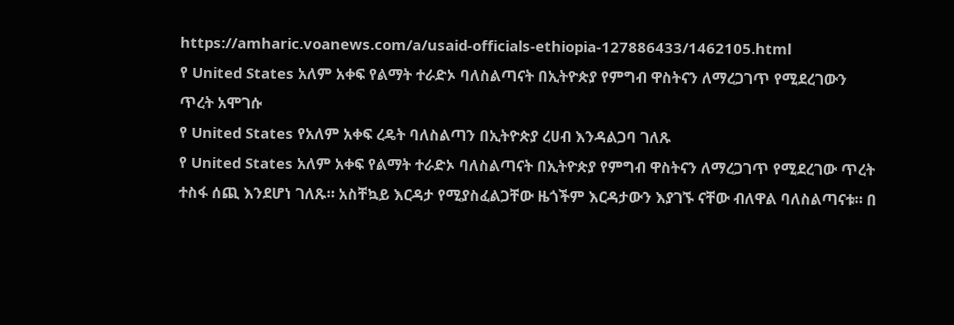https://amharic.voanews.com/a/usaid-officials-ethiopia-127886433/1462105.html
የ United States አለም አቀፍ የልማት ተራድኦ ባለስልጣናት በኢትዮጵያ የምግብ ዋስትናን ለማረጋገጥ የሚደረገውን ጥረት አሞገሱ
የ United States የአለም አቀፍ ረዴት ባለስልጣን በኢትዮጵያ ረሀብ እንዳልጋባ ገለጹ
የ United States አለም አቀፍ የልማት ተራድኦ ባለስልጣናት በኢትዮጵያ የምግብ ዋስትናን ለማረጋገጥ የሚደረገው ጥረት ተስፋ ሰጪ እንደሆነ ገለጹ። አስቸኳይ እርዳታ የሚያስፈልጋቸው ዜጎችም እርዳታውን እያገኙ ናቸው ብለዋል ባለስልጣናቱ። በ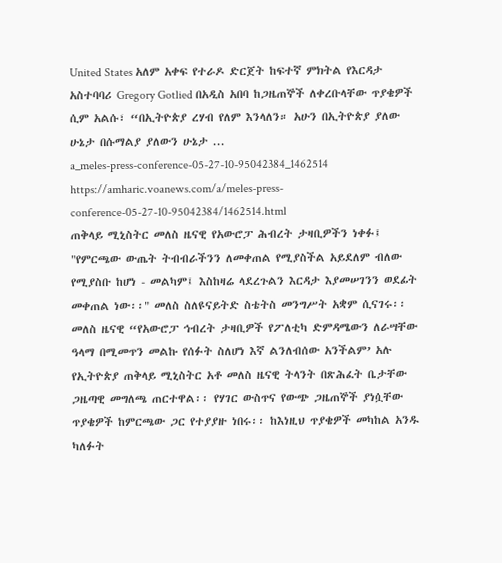United States አለም አቀፍ የተራዶ ድርጀት ከፍተኛ ምክትል የእርዳታ አስተባባሪ Gregory Gotlied በአዲስ አበባ ከጋዜጠኞች ለቀረቡላቸው ጥያቄዎች ሲም አልሱ፣ “በኢትዮጵያ ረሃብ የለም እንላለን። አሁን በኢትዮጵያ ያለው ሁኔታ በሱማልያ ያለውን ሁኔታ ...
a_meles-press-conference-05-27-10-95042384_1462514
https://amharic.voanews.com/a/meles-press-conference-05-27-10-95042384/1462514.html
ጠቅላይ ሚኒስትር መለስ ዜናዊ የአውሮፓ ሕብረት ታዛቢዎችን ነቀፉ፤
"የምርጫው ውጤት ትብብራችንን ለመቀጠል የሚያስችል አይደለም ብለው የሚያስቡ ከሆነ - መልካም፤ እስከዛሬ ላደረጉልን እርዳታ እያመሠገንን ወደፊት መቀጠል ነው፡፡" መለስ ስለዩናይትድ ስቴትስ መንግሥት አቋም ሲናገሩ፡፡
መለስ ዜናዊ “የአውሮፓ ኅብረት ታዛቢዎች የፖለቲካ ድምዳሜውን ለራሣቸው ዓላማ በሚመጥን መልኩ የሰፉት ስለሆነ እኛ ልንለብሰው አንችልም’ አሉ የኢትዮጵያ ጠቅላይ ሚኒስትር አቶ መለስ ዜናዊ ትላንት በጽሕፈት ቤታቸው ጋዜጣዊ መግለጫ ጠርተዋል፡፡ የሃገር ውስጥና የውጭ ጋዜጠኞች ያነሷቸው ጥያቄዎች ከምርጫው ጋር የተያያዙ ነበሩ፡፡ ከእነዚህ ጥያቄዎች መካከል አንዱ ካለፉት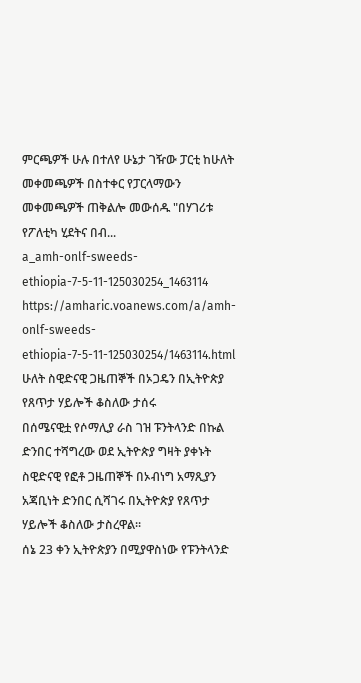ምርጫዎች ሁሉ በተለየ ሁኔታ ገዥው ፓርቲ ከሁለት መቀመጫዎች በስተቀር የፓርላማውን መቀመጫዎች ጠቅልሎ መውሰዱ "በሃገሪቱ የፖለቲካ ሂደትና በብ...
a_amh-onlf-sweeds-ethiopia-7-5-11-125030254_1463114
https://amharic.voanews.com/a/amh-onlf-sweeds-ethiopia-7-5-11-125030254/1463114.html
ሁለት ስዊድናዊ ጋዜጠኞች በኦጋዴን በኢትዮጵያ የጸጥታ ሃይሎች ቆስለው ታሰሩ
በሰሜናዊቷ የሶማሊያ ራስ ገዝ ፑንትላንድ በኩል ድንበር ተሻግረው ወደ ኢትዮጵያ ግዛት ያቀኑት ስዊድናዊ የፎቶ ጋዜጠኞች በኦብነግ አማጺያን አጃቢነት ድንበር ሲሻገሩ በኢትዮጵያ የጸጥታ ሃይሎች ቆስለው ታስረዋል።
ሰኔ 23 ቀን ኢትዮጵያን በሚያዋስነው የፑንትላንድ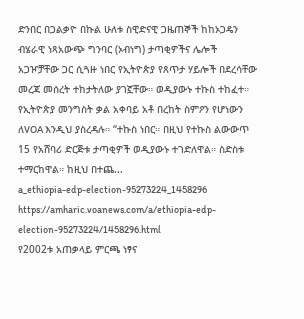ድንበር በጋልቃዮ በኩል ሁለቱ ስዊድናዊ ጋዜጠኞች ከከኦጋዴን ብሄራዊ ነጻአውጭ ግንባር (ኦብነግ) ታጣቂዎችና ሌሎች አጋዦቻቸው ጋር ሲጓዙ ነበር የኢትዮጵያ የጸጥታ ሃይሎች በደረሳቸው መረጃ መሰረት ተከታትለው ያገኟቸው። ወዲያውኑ ተኩስ ተከፈተ። የኢትዮጵያ መንግስት ቃል አቀባይ አቶ በረከት ስምዖን የሆነውን ለVOA እንዲህ ያስረዳሉ። “ተኩስ ነበር። በዚህ የተኩስ ልውውጥ 15 የአሸባሪ ድርጅቱ ታጣቂዎች ወዲያውኑ ተገድለዋል። ስድስቱ ተማርከዋል። ከዚህ በተጨ...
a_ethiopia-edp-election-95273224_1458296
https://amharic.voanews.com/a/ethiopia-edp-election-95273224/1458296.html
የ2002ቱ አጠቃላይ ምርጫ ነፃና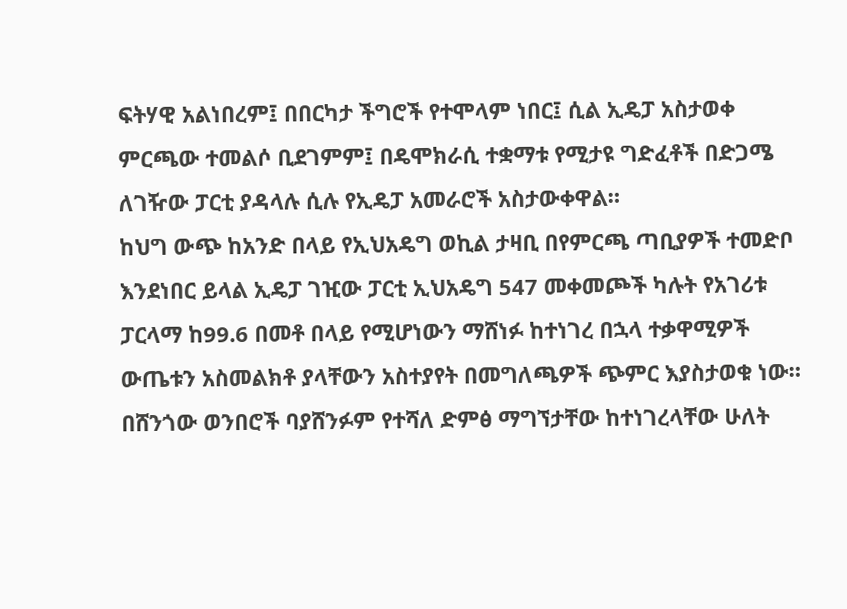ፍትሃዊ አልነበረም፤ በበርካታ ችግሮች የተሞላም ነበር፤ ሲል ኢዴፓ አስታወቀ
ምርጫው ተመልሶ ቢደገምም፤ በዴሞክራሲ ተቋማቱ የሚታዩ ግድፈቶች በድጋሜ ለገዥው ፓርቲ ያዳላሉ ሲሉ የኢዴፓ አመራሮች አስታውቀዋል።
ከህግ ውጭ ከአንድ በላይ የኢህአዴግ ወኪል ታዛቢ በየምርጫ ጣቢያዎች ተመድቦ እንደነበር ይላል ኢዴፓ ገዢው ፓርቲ ኢህአዴግ 547 መቀመጮች ካሉት የአገሪቱ ፓርላማ ከ99.6 በመቶ በላይ የሚሆነውን ማሸነፉ ከተነገረ በኋላ ተቃዋሚዎች ውጤቱን አስመልክቶ ያላቸውን አስተያየት በመግለጫዎች ጭምር እያስታወቁ ነው። በሸንጎው ወንበሮች ባያሸንፉም የተሻለ ድምፅ ማግኘታቸው ከተነገረላቸው ሁለት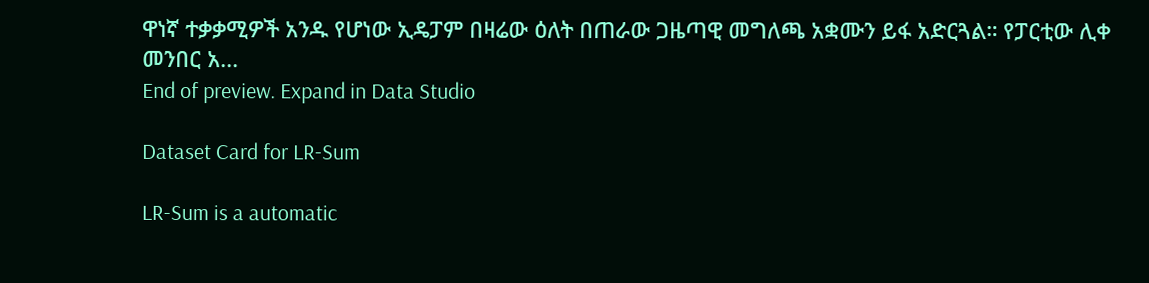ዋነኛ ተቃቃሚዎች አንዱ የሆነው ኢዴፓም በዛሬው ዕለት በጠራው ጋዜጣዊ መግለጫ አቋሙን ይፋ አድርጓል። የፓርቲው ሊቀ መንበር አ...
End of preview. Expand in Data Studio

Dataset Card for LR-Sum

LR-Sum is a automatic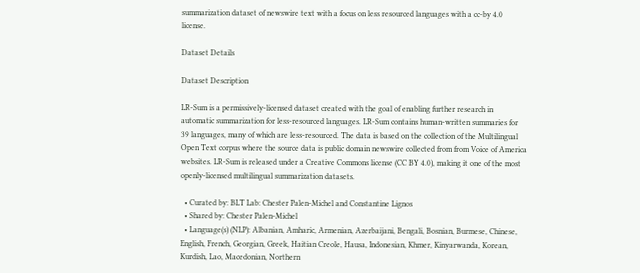summarization dataset of newswire text with a focus on less resourced languages with a cc-by 4.0 license.

Dataset Details

Dataset Description

LR-Sum is a permissively-licensed dataset created with the goal of enabling further research in automatic summarization for less-resourced languages. LR-Sum contains human-written summaries for 39 languages, many of which are less-resourced. The data is based on the collection of the Multilingual Open Text corpus where the source data is public domain newswire collected from from Voice of America websites. LR-Sum is released under a Creative Commons license (CC BY 4.0), making it one of the most openly-licensed multilingual summarization datasets.

  • Curated by: BLT Lab: Chester Palen-Michel and Constantine Lignos
  • Shared by: Chester Palen-Michel
  • Language(s) (NLP): Albanian, Amharic, Armenian, Azerbaijani, Bengali, Bosnian, Burmese, Chinese, English, French, Georgian, Greek, Haitian Creole, Hausa, Indonesian, Khmer, Kinyarwanda, Korean, Kurdish, Lao, Macedonian, Northern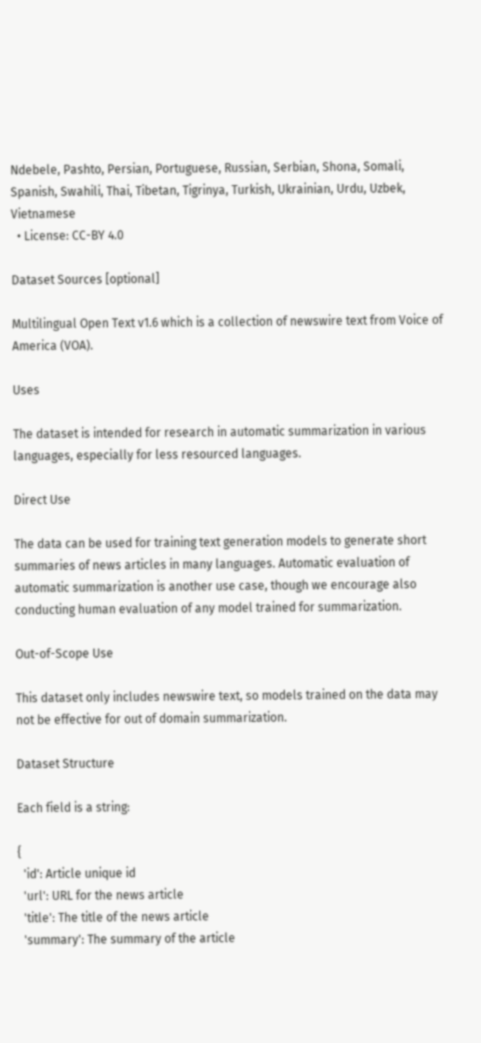Ndebele, Pashto, Persian, Portuguese, Russian, Serbian, Shona, Somali, Spanish, Swahili, Thai, Tibetan, Tigrinya, Turkish, Ukrainian, Urdu, Uzbek, Vietnamese
  • License: CC-BY 4.0

Dataset Sources [optional]

Multilingual Open Text v1.6 which is a collection of newswire text from Voice of America (VOA).

Uses

The dataset is intended for research in automatic summarization in various languages, especially for less resourced languages.

Direct Use

The data can be used for training text generation models to generate short summaries of news articles in many languages. Automatic evaluation of automatic summarization is another use case, though we encourage also conducting human evaluation of any model trained for summarization.

Out-of-Scope Use

This dataset only includes newswire text, so models trained on the data may not be effective for out of domain summarization.

Dataset Structure

Each field is a string:

{
  'id': Article unique id
  'url': URL for the news article
  'title': The title of the news article
  'summary': The summary of the article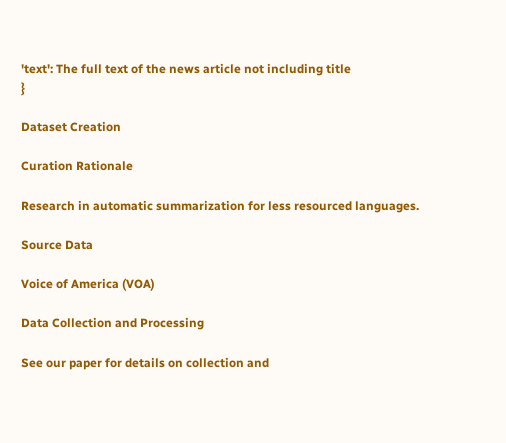'text': The full text of the news article not including title
}

Dataset Creation

Curation Rationale

Research in automatic summarization for less resourced languages.

Source Data

Voice of America (VOA)

Data Collection and Processing

See our paper for details on collection and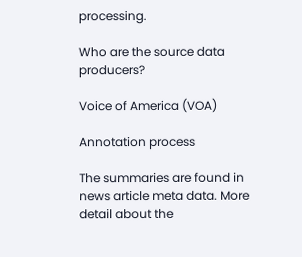processing.

Who are the source data producers?

Voice of America (VOA)

Annotation process

The summaries are found in news article meta data. More detail about the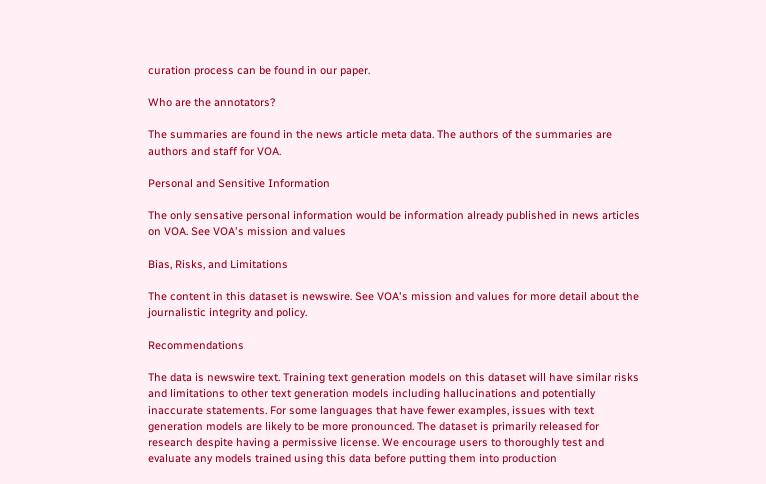curation process can be found in our paper.

Who are the annotators?

The summaries are found in the news article meta data. The authors of the summaries are authors and staff for VOA.

Personal and Sensitive Information

The only sensative personal information would be information already published in news articles on VOA. See VOA's mission and values

Bias, Risks, and Limitations

The content in this dataset is newswire. See VOA's mission and values for more detail about the journalistic integrity and policy.

Recommendations

The data is newswire text. Training text generation models on this dataset will have similar risks and limitations to other text generation models including hallucinations and potentially inaccurate statements. For some languages that have fewer examples, issues with text generation models are likely to be more pronounced. The dataset is primarily released for research despite having a permissive license. We encourage users to thoroughly test and evaluate any models trained using this data before putting them into production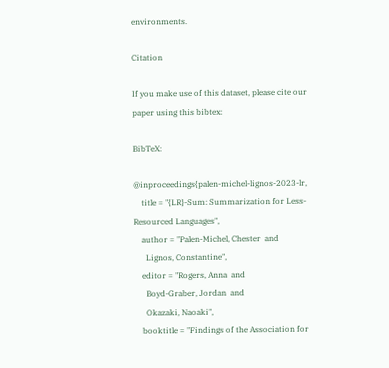environments.

Citation

If you make use of this dataset, please cite our paper using this bibtex:

BibTeX:

@inproceedings{palen-michel-lignos-2023-lr,
    title = "{LR}-Sum: Summarization for Less-Resourced Languages",
    author = "Palen-Michel, Chester  and
      Lignos, Constantine",
    editor = "Rogers, Anna  and
      Boyd-Graber, Jordan  and
      Okazaki, Naoaki",
    booktitle = "Findings of the Association for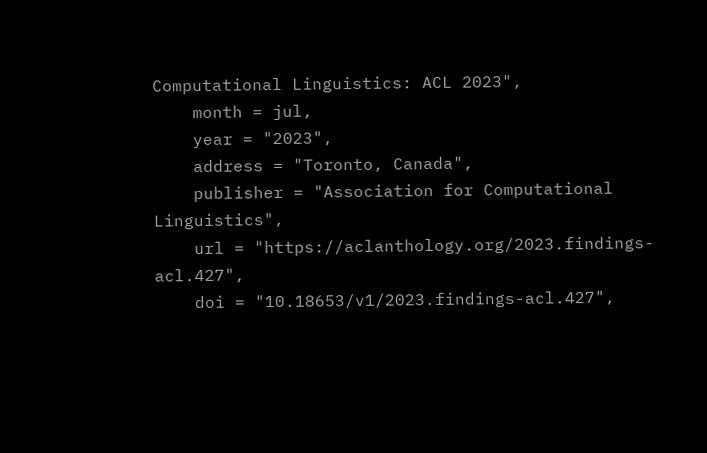Computational Linguistics: ACL 2023",
    month = jul,
    year = "2023",
    address = "Toronto, Canada",
    publisher = "Association for Computational Linguistics",
    url = "https://aclanthology.org/2023.findings-acl.427",
    doi = "10.18653/v1/2023.findings-acl.427",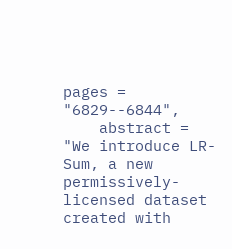pages = "6829--6844",
    abstract = "We introduce LR-Sum, a new permissively-licensed dataset created with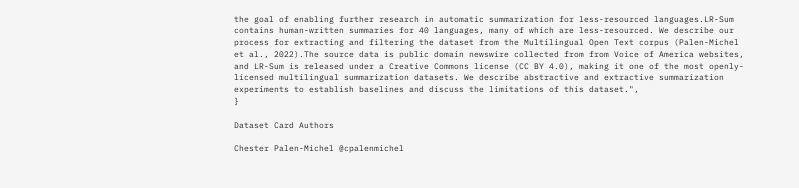the goal of enabling further research in automatic summarization for less-resourced languages.LR-Sum contains human-written summaries for 40 languages, many of which are less-resourced. We describe our process for extracting and filtering the dataset from the Multilingual Open Text corpus (Palen-Michel et al., 2022).The source data is public domain newswire collected from from Voice of America websites, and LR-Sum is released under a Creative Commons license (CC BY 4.0), making it one of the most openly-licensed multilingual summarization datasets. We describe abstractive and extractive summarization experiments to establish baselines and discuss the limitations of this dataset.",
}

Dataset Card Authors

Chester Palen-Michel @cpalenmichel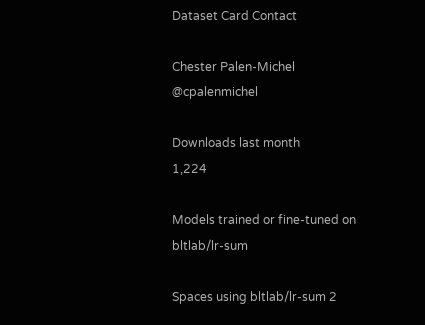Dataset Card Contact

Chester Palen-Michel @cpalenmichel

Downloads last month
1,224

Models trained or fine-tuned on bltlab/lr-sum

Spaces using bltlab/lr-sum 2